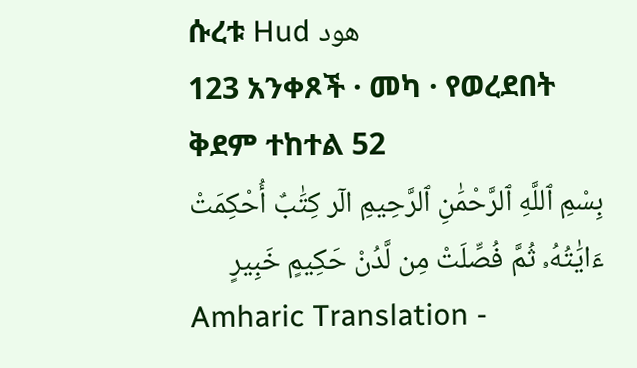ሱረቱ Hud هود
123 አንቀጾች · መካ · የወረደበት ቅደም ተከተል 52
بِسْمِ ٱللَّهِ ٱلرَّحْمَٰنِ ٱلرَّحِيمِ الٓر كِتَٰبٌ أُحْكِمَتْ ءَايَٰتُهُۥ ثُمَّ فُصِّلَتْ مِن لَّدُنْ حَكِيمٍ خَبِيرٍ
Amharic Translation -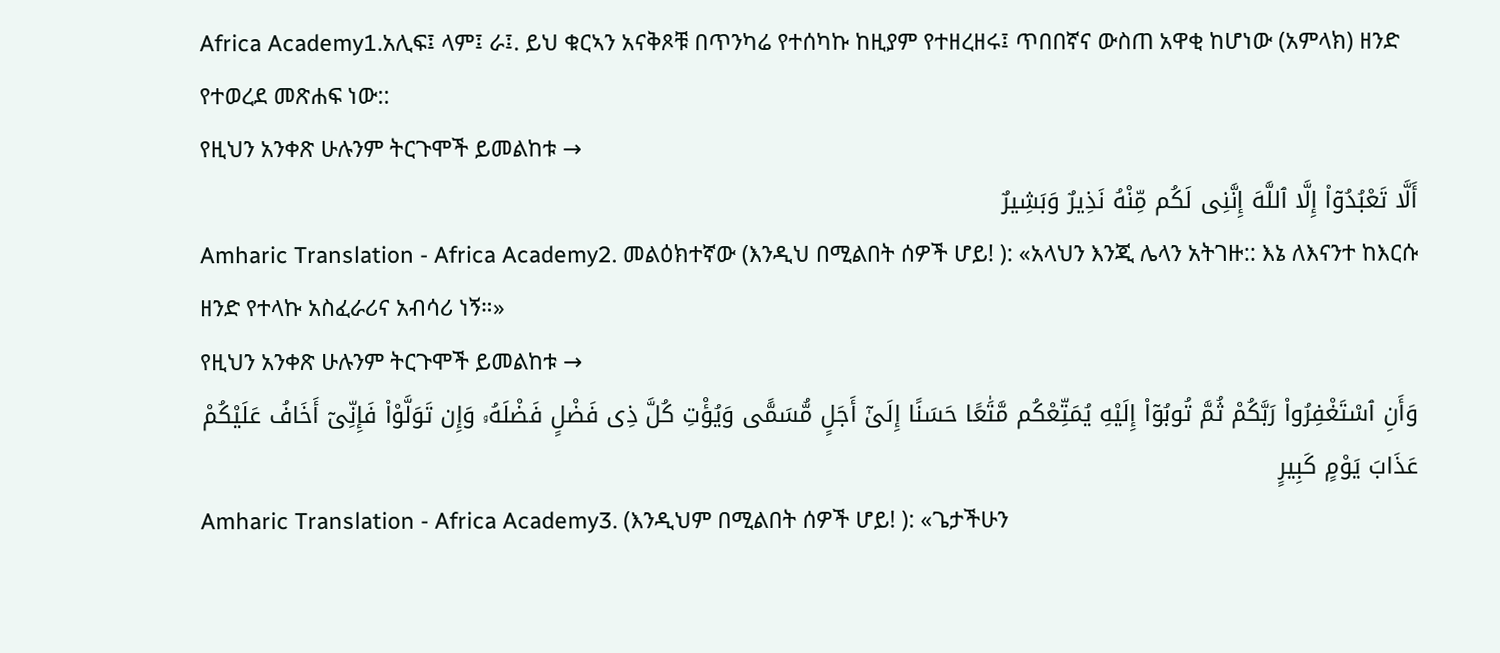Africa Academy1.አሊፍ፤ ላም፤ ራ፤. ይህ ቁርኣን አናቅጾቹ በጥንካሬ የተሰካኩ ከዚያም የተዘረዘሩ፤ ጥበበኛና ውስጠ አዋቂ ከሆነው (አምላክ) ዘንድ የተወረደ መጽሐፍ ነው::
የዚህን አንቀጽ ሁሉንም ትርጉሞች ይመልከቱ →
أَلَّا تَعْبُدُوٓا۟ إِلَّا ٱللَّهَ إِنَّنِى لَكُم مِّنْهُ نَذِيرٌ وَبَشِيرٌ
Amharic Translation - Africa Academy2. መልዕክተኛው (እንዲህ በሚልበት ሰዎች ሆይ! ): «አላህን እንጂ ሌላን አትገዙ:: እኔ ለእናንተ ከእርሱ ዘንድ የተላኩ አስፈራሪና አብሳሪ ነኝ።»
የዚህን አንቀጽ ሁሉንም ትርጉሞች ይመልከቱ →
وَأَنِ ٱسْتَغْفِرُوا۟ رَبَّكُمْ ثُمَّ تُوبُوٓا۟ إِلَيْهِ يُمَتِّعْكُم مَّتَٰعًا حَسَنًا إِلَىٰٓ أَجَلٍ مُّسَمًّى وَيُؤْتِ كُلَّ ذِى فَضْلٍ فَضْلَهُۥ وَإِن تَوَلَّوْا۟ فَإِنِّىٓ أَخَافُ عَلَيْكُمْ عَذَابَ يَوْمٍ كَبِيرٍ
Amharic Translation - Africa Academy3. (እንዲህም በሚልበት ሰዎች ሆይ! ): «ጌታችሁን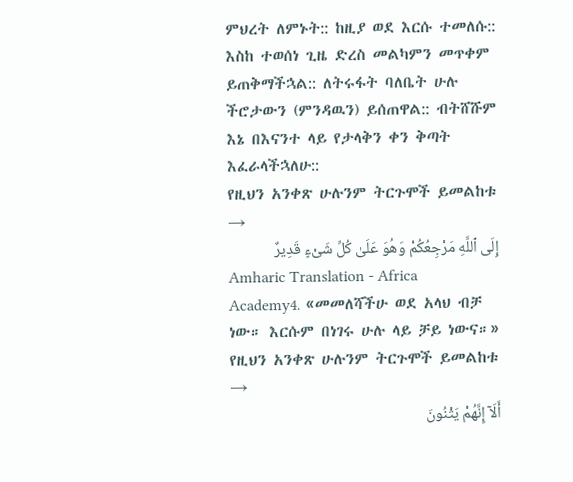ምህረት ለምኑት:: ከዚያ ወደ እርሱ ተመለሱ:: እስከ ተወሰነ ጊዜ ድረስ መልካምን መጥቀም ይጠቅማችኋል:: ለትሩፋት ባለቤት ሁሉ ችሮታውን (ምንዳዉን) ይሰጠዋል:: ብትሸሹም እኔ በእናንተ ላይ የታላቅን ቀን ቅጣት እፈራላችኋለሁ::
የዚህን አንቀጽ ሁሉንም ትርጉሞች ይመልከቱ →
إِلَى ٱللَّهِ مَرْجِعُكُمْ وَهُوَ عَلَىٰ كُلِّ شَىْءٍ قَدِيرٌ
Amharic Translation - Africa Academy4. «መመለሻችሁ ወደ አላህ ብቻ ነው። እርሱም በነገሩ ሁሉ ላይ ቻይ ነውና።»
የዚህን አንቀጽ ሁሉንም ትርጉሞች ይመልከቱ →
أَلَآ إِنَّهُمْ يَثْنُونَ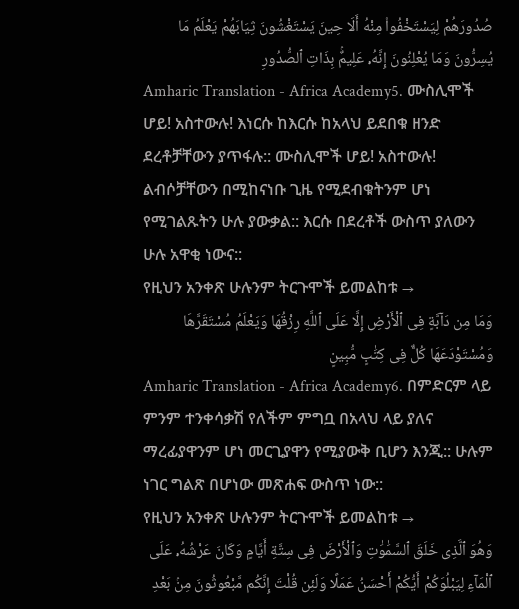صُدُورَهُمْ لِيَسْتَخْفُوا۟ مِنْهُ أَلَا حِينَ يَسْتَغْشُونَ ثِيَابَهُمْ يَعْلَمُ مَا يُسِرُّونَ وَمَا يُعْلِنُونَ إِنَّهُۥ عَلِيمٌۢ بِذَاتِ ٱلصُّدُورِ
Amharic Translation - Africa Academy5. ሙስሊሞች ሆይ! አስተውሉ! እነርሱ ከእርሱ ከአላህ ይደበቁ ዘንድ ደረቶቻቸውን ያጥፋሉ:: ሙስሊሞች ሆይ! አስተውሉ! ልብሶቻቸውን በሚከናነቡ ጊዜ የሚደብቁትንም ሆነ የሚገልጹትን ሁሉ ያውቃል:: እርሱ በደረቶች ውስጥ ያለውን ሁሉ አዋቂ ነውና::
የዚህን አንቀጽ ሁሉንም ትርጉሞች ይመልከቱ →
وَمَا مِن دَآبَّةٍ فِى ٱلْأَرْضِ إِلَّا عَلَى ٱللَّهِ رِزْقُهَا وَيَعْلَمُ مُسْتَقَرَّهَا وَمُسْتَوْدَعَهَا كُلٌّ فِى كِتَٰبٍ مُّبِينٍ
Amharic Translation - Africa Academy6. በምድርም ላይ ምንም ተንቀሳቃሽ የለችም ምግቧ በአላህ ላይ ያለና ማረፊያዋንም ሆነ መርጊያዋን የሚያውቅ ቢሆን እንጂ:: ሁሉም ነገር ግልጽ በሆነው መጽሐፍ ውስጥ ነው::
የዚህን አንቀጽ ሁሉንም ትርጉሞች ይመልከቱ →
وَهُوَ ٱلَّذِى خَلَقَ ٱلسَّمَٰوَٰتِ وَٱلْأَرْضَ فِى سِتَّةِ أَيَّامٍ وَكَانَ عَرْشُهُۥ عَلَى ٱلْمَآءِ لِيَبْلُوَكُمْ أَيُّكُمْ أَحْسَنُ عَمَلًا وَلَئِن قُلْتَ إِنَّكُم مَّبْعُوثُونَ مِنۢ بَعْدِ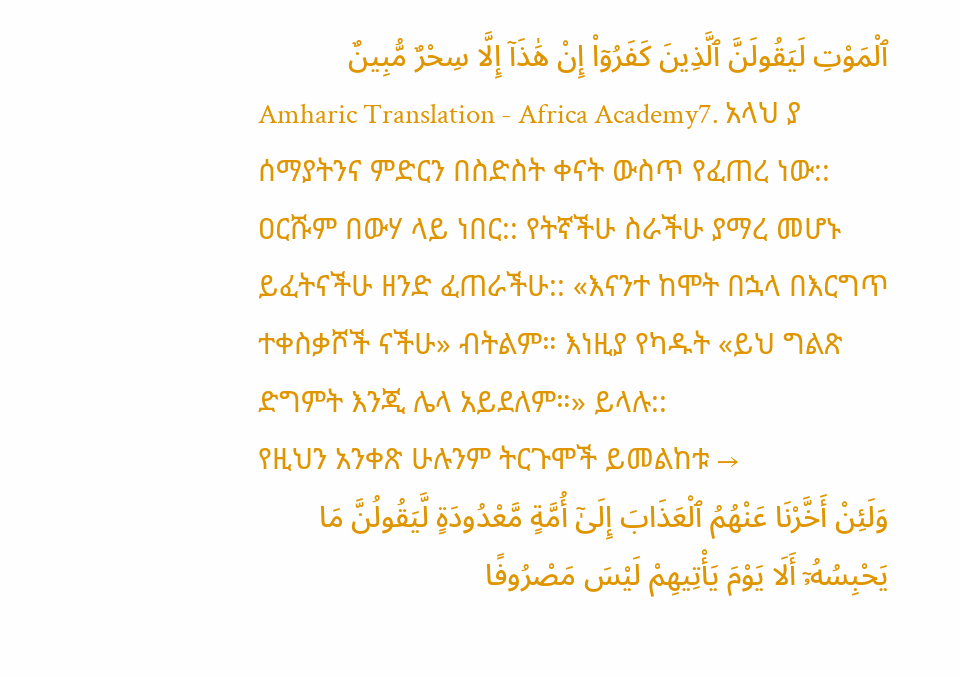ٱلْمَوْتِ لَيَقُولَنَّ ٱلَّذِينَ كَفَرُوٓا۟ إِنْ هَٰذَآ إِلَّا سِحْرٌ مُّبِينٌ
Amharic Translation - Africa Academy7. አላህ ያ ሰማያትንና ምድርን በስድስት ቀናት ውስጥ የፈጠረ ነው:: ዐርሹም በውሃ ላይ ነበር:: የትኛችሁ ስራችሁ ያማረ መሆኑ ይፈትናችሁ ዘንድ ፈጠራችሁ:: «እናንተ ከሞት በኋላ በእርግጥ ተቀስቃሾች ናችሁ» ብትልም። እነዚያ የካዱት «ይህ ግልጽ ድግምት እንጂ ሌላ አይደለም።» ይላሉ::
የዚህን አንቀጽ ሁሉንም ትርጉሞች ይመልከቱ →
وَلَئِنْ أَخَّرْنَا عَنْهُمُ ٱلْعَذَابَ إِلَىٰٓ أُمَّةٍ مَّعْدُودَةٍ لَّيَقُولُنَّ مَا يَحْبِسُهُۥٓ أَلَا يَوْمَ يَأْتِيهِمْ لَيْسَ مَصْرُوفًا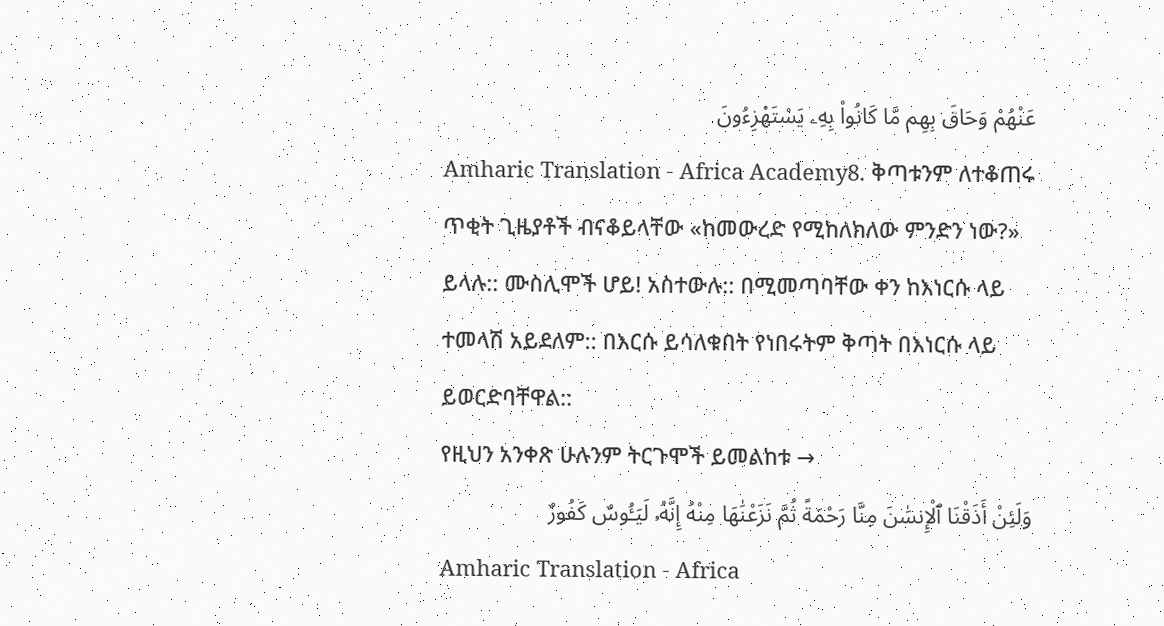عَنْهُمْ وَحَاقَ بِهِم مَّا كَانُوا۟ بِهِۦ يَسْتَهْزِءُونَ
Amharic Translation - Africa Academy8. ቅጣቱንም ለተቆጠሩ ጥቂት ጊዜያቶች ብናቆይላቸው «ከመውረድ የሚከለክለው ምንድን ነው?» ይላሉ:: ሙስሊሞች ሆይ! አስተውሉ:: በሚመጣባቸው ቀን ከእነርሱ ላይ ተመላሽ አይደለም:: በእርሱ ይሳለቁበት የነበሩትም ቅጣት በእነርሱ ላይ ይወርድባቸዋል::
የዚህን አንቀጽ ሁሉንም ትርጉሞች ይመልከቱ →
وَلَئِنْ أَذَقْنَا ٱلْإِنسَٰنَ مِنَّا رَحْمَةً ثُمَّ نَزَعْنَٰهَا مِنْهُ إِنَّهُۥ لَيَـُٔوسٌ كَفُورٌ
Amharic Translation - Africa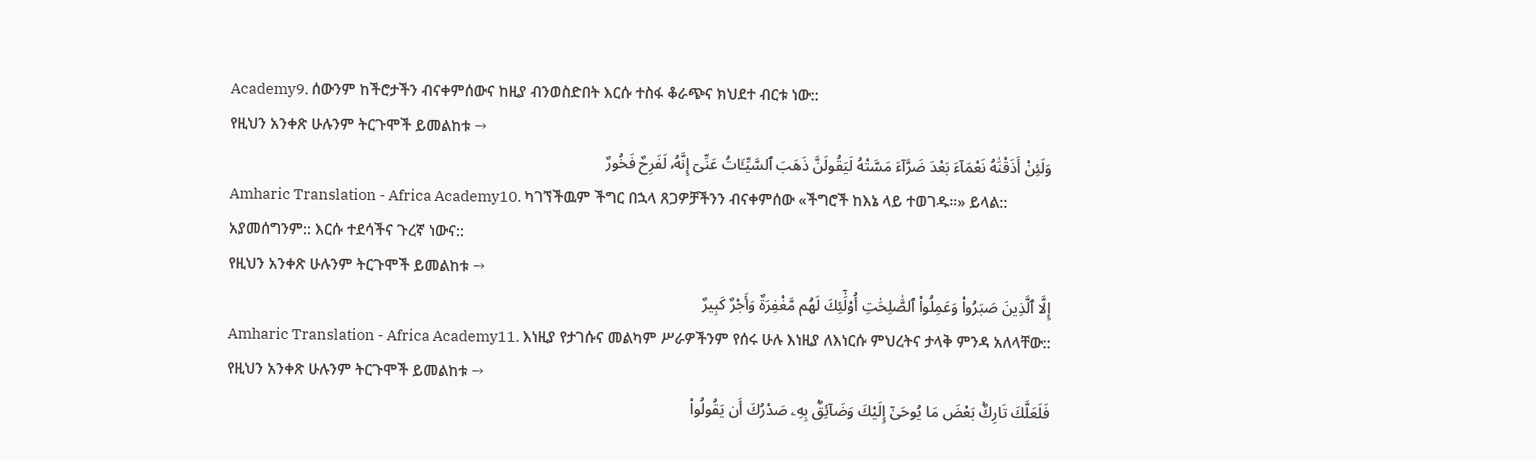Academy9. ሰውንም ከችሮታችን ብናቀምሰውና ከዚያ ብንወስድበት እርሱ ተስፋ ቆራጭና ክህደተ ብርቱ ነው::
የዚህን አንቀጽ ሁሉንም ትርጉሞች ይመልከቱ →
وَلَئِنْ أَذَقْنَٰهُ نَعْمَآءَ بَعْدَ ضَرَّآءَ مَسَّتْهُ لَيَقُولَنَّ ذَهَبَ ٱلسَّيِّـَٔاتُ عَنِّىٓ إِنَّهُۥ لَفَرِحٌ فَخُورٌ
Amharic Translation - Africa Academy10. ካገኘችዉም ችግር በኋላ ጸጋዎቻችንን ብናቀምሰው «ችግሮች ከእኔ ላይ ተወገዱ።» ይላል:: አያመሰግንም:: እርሱ ተደሳችና ጉረኛ ነውና::
የዚህን አንቀጽ ሁሉንም ትርጉሞች ይመልከቱ →
إِلَّا ٱلَّذِينَ صَبَرُوا۟ وَعَمِلُوا۟ ٱلصَّٰلِحَٰتِ أُو۟لَٰٓئِكَ لَهُم مَّغْفِرَةٌ وَأَجْرٌ كَبِيرٌ
Amharic Translation - Africa Academy11. እነዚያ የታገሱና መልካም ሥራዎችንም የሰሩ ሁሉ እነዚያ ለእነርሱ ምህረትና ታላቅ ምንዳ አለላቸው::
የዚህን አንቀጽ ሁሉንም ትርጉሞች ይመልከቱ →
فَلَعَلَّكَ تَارِكٌۢ بَعْضَ مَا يُوحَىٰٓ إِلَيْكَ وَضَآئِقٌۢ بِهِۦ صَدْرُكَ أَن يَقُولُوا۟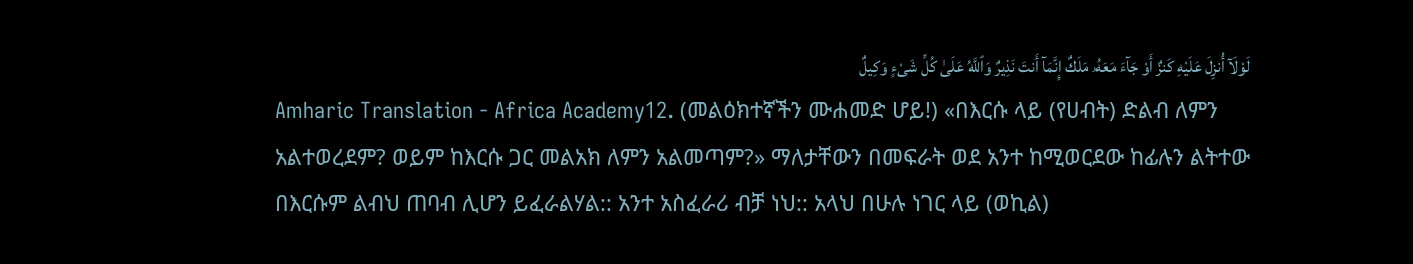لَوْلَآ أُنزِلَ عَلَيْهِ كَنزٌ أَوْ جَآءَ مَعَهُۥ مَلَكٌ إِنَّمَآ أَنتَ نَذِيرٌ وَٱللَّهُ عَلَىٰ كُلِّ شَىْءٍ وَكِيلٌ
Amharic Translation - Africa Academy12. (መልዕክተኛችን ሙሐመድ ሆይ!) «በእርሱ ላይ (የሀብት) ድልብ ለምን አልተወረደም? ወይም ከእርሱ ጋር መልአክ ለምን አልመጣም?» ማለታቸውን በመፍራት ወደ አንተ ከሚወርደው ከፊሉን ልትተው በእርሱም ልብህ ጠባብ ሊሆን ይፈራልሃል:: አንተ አስፈራሪ ብቻ ነህ:: አላህ በሁሉ ነገር ላይ (ወኪል)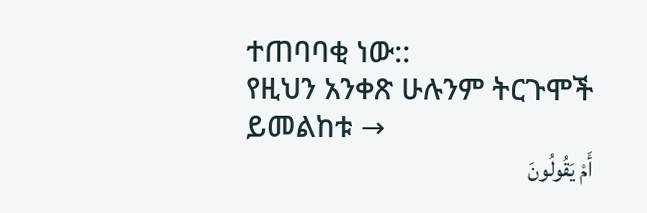ተጠባባቂ ነው::
የዚህን አንቀጽ ሁሉንም ትርጉሞች ይመልከቱ →
أَمْ يَقُولُونَ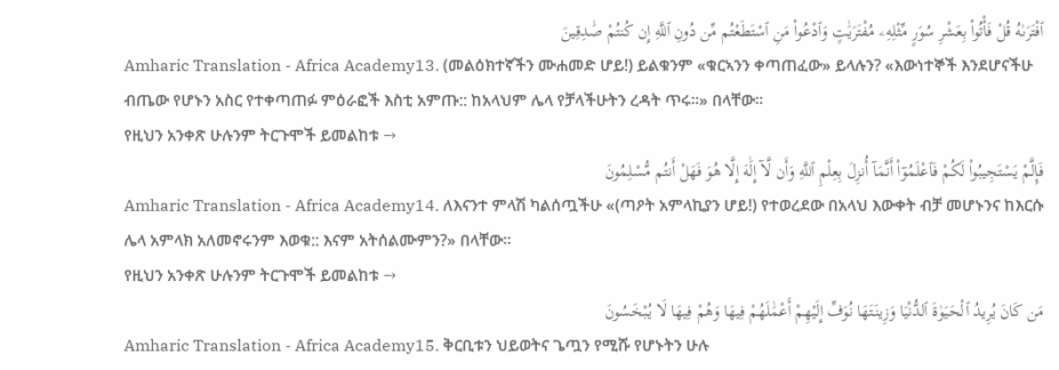ٱفْتَرَىٰهُ قُلْ فَأْتُوا۟ بِعَشْرِ سُوَرٍ مِّثْلِهِۦ مُفْتَرَيَٰتٍ وَٱدْعُوا۟ مَنِ ٱسْتَطَعْتُم مِّن دُونِ ٱللَّهِ إِن كُنتُمْ صَٰدِقِينَ
Amharic Translation - Africa Academy13. (መልዕክተኛችን ሙሐመድ ሆይ!) ይልቁንም «ቁርኣንን ቀጣጠፈው» ይላሉን? «እውነተኞች እንደሆናችሁ ብጤው የሆኑን አስር የተቀጣጠፉ ምዕራፎች እስቲ አምጡ:: ከአላህም ሌላ የቻላችሁትን ረዳት ጥሩ።» በላቸው።
የዚህን አንቀጽ ሁሉንም ትርጉሞች ይመልከቱ →
فَإِلَّمْ يَسْتَجِيبُوا۟ لَكُمْ فَٱعْلَمُوٓا۟ أَنَّمَآ أُنزِلَ بِعِلْمِ ٱللَّهِ وَأَن لَّآ إِلَٰهَ إِلَّا هُوَ فَهَلْ أَنتُم مُّسْلِمُونَ
Amharic Translation - Africa Academy14. ለእናንተ ምላሽ ካልሰጧችሁ «(ጣዖት አምላኪያን ሆይ!) የተወረደው በአላህ እውቀት ብቻ መሆኑንና ከእርሱ ሌላ አምላክ አለመኖሩንም እወቁ:: እናም አትሰልሙምን?» በላቸው።
የዚህን አንቀጽ ሁሉንም ትርጉሞች ይመልከቱ →
مَن كَانَ يُرِيدُ ٱلْحَيَوٰةَ ٱلدُّنْيَا وَزِينَتَهَا نُوَفِّ إِلَيْهِمْ أَعْمَٰلَهُمْ فِيهَا وَهُمْ فِيهَا لَا يُبْخَسُونَ
Amharic Translation - Africa Academy15. ቅርቢቱን ህይወትና ጌጧን የሚሹ የሆኑትን ሁሉ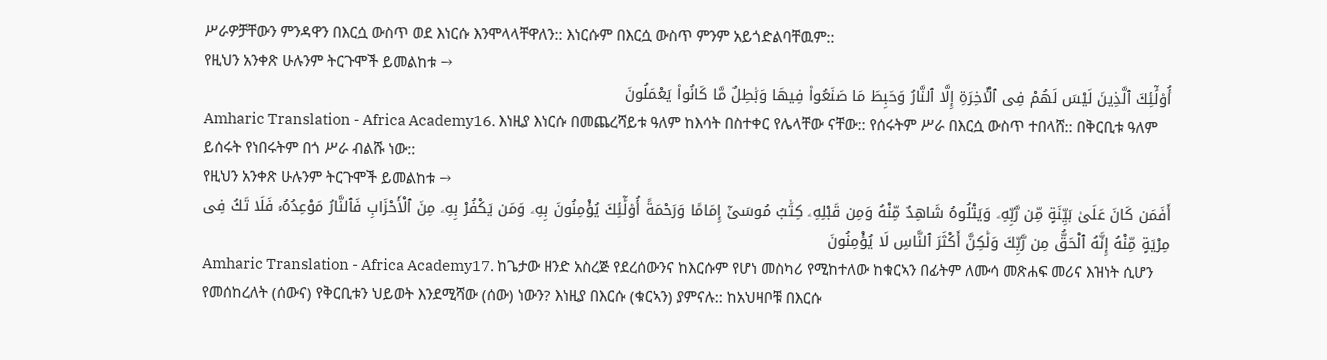ሥራዎቻቸውን ምንዳዋን በእርሷ ውስጥ ወደ እነርሱ እንሞላላቸዋለን:: እነርሱም በእርሷ ውስጥ ምንም አይጎድልባቸዉም::
የዚህን አንቀጽ ሁሉንም ትርጉሞች ይመልከቱ →
أُو۟لَٰٓئِكَ ٱلَّذِينَ لَيْسَ لَهُمْ فِى ٱلْـَٔاخِرَةِ إِلَّا ٱلنَّارُ وَحَبِطَ مَا صَنَعُوا۟ فِيهَا وَبَٰطِلٌ مَّا كَانُوا۟ يَعْمَلُونَ
Amharic Translation - Africa Academy16. እነዚያ እነርሱ በመጨረሻይቱ ዓለም ከእሳት በስተቀር የሌላቸው ናቸው:: የሰሩትም ሥራ በእርሷ ውስጥ ተበላሸ:: በቅርቢቱ ዓለም ይሰሩት የነበሩትም በጎ ሥራ ብልሹ ነው::
የዚህን አንቀጽ ሁሉንም ትርጉሞች ይመልከቱ →
أَفَمَن كَانَ عَلَىٰ بَيِّنَةٍ مِّن رَّبِّهِۦ وَيَتْلُوهُ شَاهِدٌ مِّنْهُ وَمِن قَبْلِهِۦ كِتَٰبُ مُوسَىٰٓ إِمَامًا وَرَحْمَةً أُو۟لَٰٓئِكَ يُؤْمِنُونَ بِهِۦ وَمَن يَكْفُرْ بِهِۦ مِنَ ٱلْأَحْزَابِ فَٱلنَّارُ مَوْعِدُهُۥ فَلَا تَكُ فِى مِرْيَةٍ مِّنْهُ إِنَّهُ ٱلْحَقُّ مِن رَّبِّكَ وَلَٰكِنَّ أَكْثَرَ ٱلنَّاسِ لَا يُؤْمِنُونَ
Amharic Translation - Africa Academy17. ከጌታው ዘንድ አስረጅ የደረሰውንና ከእርሱም የሆነ መስካሪ የሚከተለው ከቁርኣን በፊትም ለሙሳ መጽሐፍ መሪና እዝነት ሲሆን የመሰከረለት (ሰውና) የቅርቢቱን ህይወት እንደሚሻው (ሰው) ነውን? እነዚያ በእርሱ (ቁርኣን) ያምናሉ:: ከአህዛቦቹ በእርሱ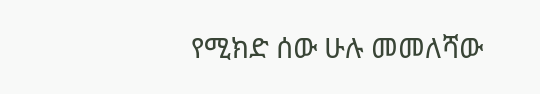የሚክድ ሰው ሁሉ መመለሻው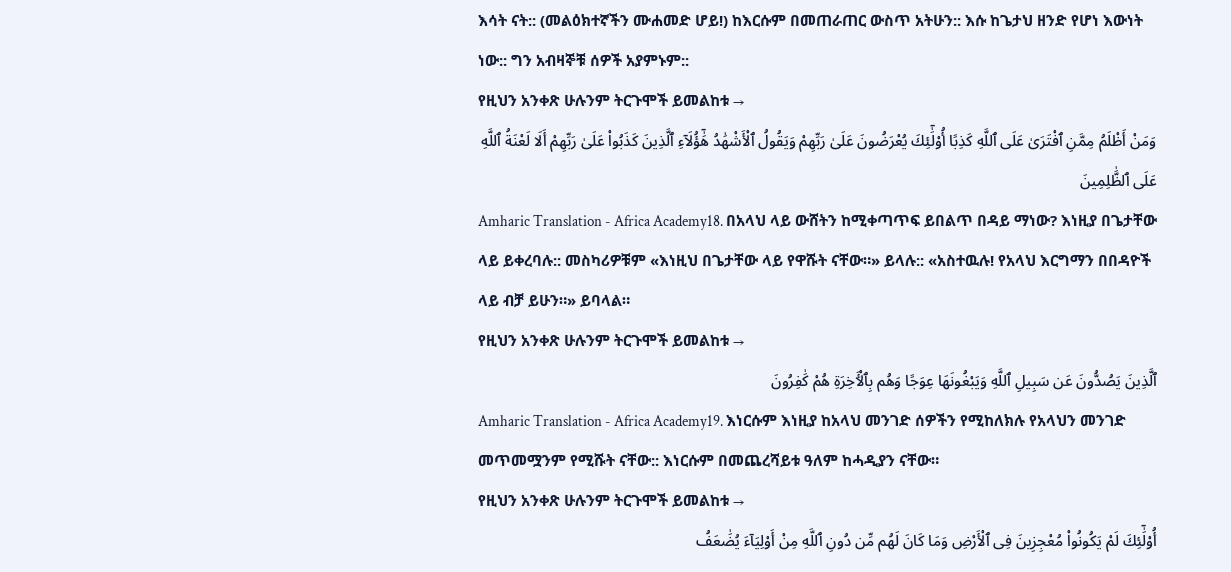እሳት ናት:: (መልዕክተኛችን ሙሐመድ ሆይ!) ከእርሱም በመጠራጠር ውስጥ አትሁን:: እሱ ከጌታህ ዘንድ የሆነ እውነት ነው:: ግን አብዛኞቹ ሰዎች አያምኑም::
የዚህን አንቀጽ ሁሉንም ትርጉሞች ይመልከቱ →
وَمَنْ أَظْلَمُ مِمَّنِ ٱفْتَرَىٰ عَلَى ٱللَّهِ كَذِبًا أُو۟لَٰٓئِكَ يُعْرَضُونَ عَلَىٰ رَبِّهِمْ وَيَقُولُ ٱلْأَشْهَٰدُ هَٰٓؤُلَآءِ ٱلَّذِينَ كَذَبُوا۟ عَلَىٰ رَبِّهِمْ أَلَا لَعْنَةُ ٱللَّهِ عَلَى ٱلظَّٰلِمِينَ
Amharic Translation - Africa Academy18. በአላህ ላይ ውሸትን ከሚቀጣጥፍ ይበልጥ በዳይ ማነው? እነዚያ በጌታቸው ላይ ይቀረባሉ:: መስካሪዎቹም «እነዚህ በጌታቸው ላይ የዋሹት ናቸው።» ይላሉ:: «አስተዉሉ! የአላህ እርግማን በበዳዮች ላይ ብቻ ይሁን።» ይባላል።
የዚህን አንቀጽ ሁሉንም ትርጉሞች ይመልከቱ →
ٱلَّذِينَ يَصُدُّونَ عَن سَبِيلِ ٱللَّهِ وَيَبْغُونَهَا عِوَجًا وَهُم بِٱلْـَٔاخِرَةِ هُمْ كَٰفِرُونَ
Amharic Translation - Africa Academy19. እነርሱም እነዚያ ከአላህ መንገድ ሰዎችን የሚከለክሉ የአላህን መንገድ መጥመሟንም የሚሹት ናቸው:: እነርሱም በመጨረሻይቱ ዓለም ከሓዲያን ናቸው።
የዚህን አንቀጽ ሁሉንም ትርጉሞች ይመልከቱ →
أُو۟لَٰٓئِكَ لَمْ يَكُونُوا۟ مُعْجِزِينَ فِى ٱلْأَرْضِ وَمَا كَانَ لَهُم مِّن دُونِ ٱللَّهِ مِنْ أَوْلِيَآءَ يُضَٰعَفُ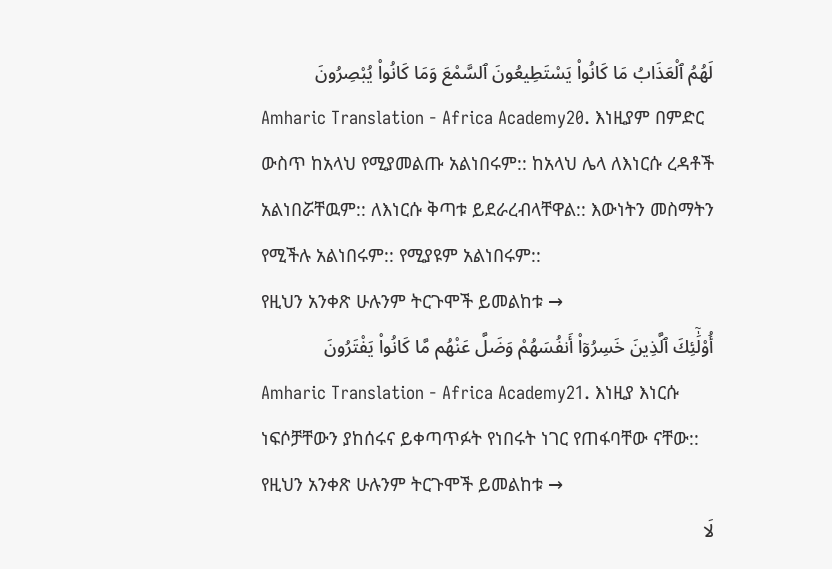لَهُمُ ٱلْعَذَابُ مَا كَانُوا۟ يَسْتَطِيعُونَ ٱلسَّمْعَ وَمَا كَانُوا۟ يُبْصِرُونَ
Amharic Translation - Africa Academy20. እነዚያም በምድር ውስጥ ከአላህ የሚያመልጡ አልነበሩም:: ከአላህ ሌላ ለእነርሱ ረዳቶች አልነበሯቸዉም:: ለእነርሱ ቅጣቱ ይደራረብላቸዋል:: እውነትን መስማትን የሚችሉ አልነበሩም:: የሚያዩም አልነበሩም::
የዚህን አንቀጽ ሁሉንም ትርጉሞች ይመልከቱ →
أُو۟لَٰٓئِكَ ٱلَّذِينَ خَسِرُوٓا۟ أَنفُسَهُمْ وَضَلَّ عَنْهُم مَّا كَانُوا۟ يَفْتَرُونَ
Amharic Translation - Africa Academy21. እነዚያ እነርሱ ነፍሶቻቸውን ያከሰሩና ይቀጣጥፉት የነበሩት ነገር የጠፋባቸው ናቸው::
የዚህን አንቀጽ ሁሉንም ትርጉሞች ይመልከቱ →
لَا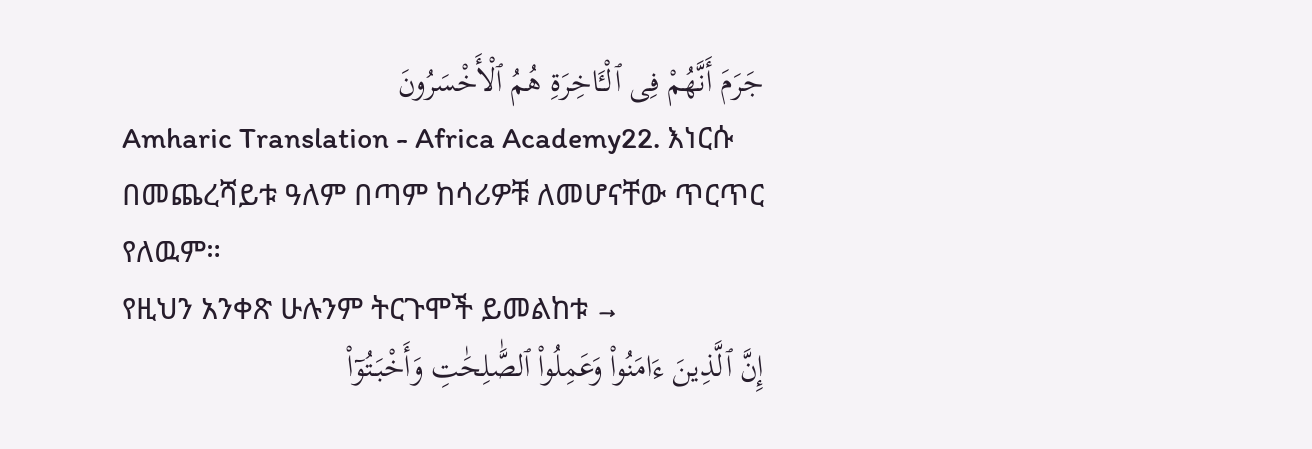جَرَمَ أَنَّهُمْ فِى ٱلْـَٔاخِرَةِ هُمُ ٱلْأَخْسَرُونَ
Amharic Translation - Africa Academy22. እነርሱ በመጨረሻይቱ ዓለም በጣም ከሳሪዎቹ ለመሆናቸው ጥርጥር የለዉም።
የዚህን አንቀጽ ሁሉንም ትርጉሞች ይመልከቱ →
إِنَّ ٱلَّذِينَ ءَامَنُوا۟ وَعَمِلُوا۟ ٱلصَّٰلِحَٰتِ وَأَخْبَتُوٓا۟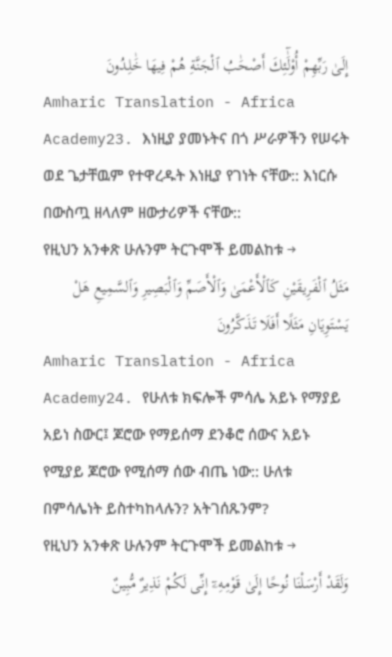إِلَىٰ رَبِّهِمْ أُو۟لَٰٓئِكَ أَصْحَٰبُ ٱلْجَنَّةِ هُمْ فِيهَا خَٰلِدُونَ
Amharic Translation - Africa Academy23. እነዚያ ያመኑትና በጎ ሥራዎችን የሠሩት ወደ ጌታቸዉም የተዋረዱት እነዚያ የገነት ናቸው:: እነርሱ በውስጧ ዘላለም ዘውታሪዎች ናቸው::
የዚህን አንቀጽ ሁሉንም ትርጉሞች ይመልከቱ →
مَثَلُ ٱلْفَرِيقَيْنِ كَٱلْأَعْمَىٰ وَٱلْأَصَمِّ وَٱلْبَصِيرِ وَٱلسَّمِيعِ هَلْ يَسْتَوِيَانِ مَثَلًا أَفَلَا تَذَكَّرُونَ
Amharic Translation - Africa Academy24. የሁለቱ ክፍሎች ምሳሌ አይኑ የማያይ አይነ ስውር፤ ጆሮው የማይሰማ ደንቆሮ ሰውና አይኑ የሚያይ ጆሮው የሚሰማ ሰው ብጤ ነው:: ሁለቱ በምሳሌነት ይስተካከላሉን? አትገሰጹንም?
የዚህን አንቀጽ ሁሉንም ትርጉሞች ይመልከቱ →
وَلَقَدْ أَرْسَلْنَا نُوحًا إِلَىٰ قَوْمِهِۦٓ إِنِّى لَكُمْ نَذِيرٌ مُّبِينٌ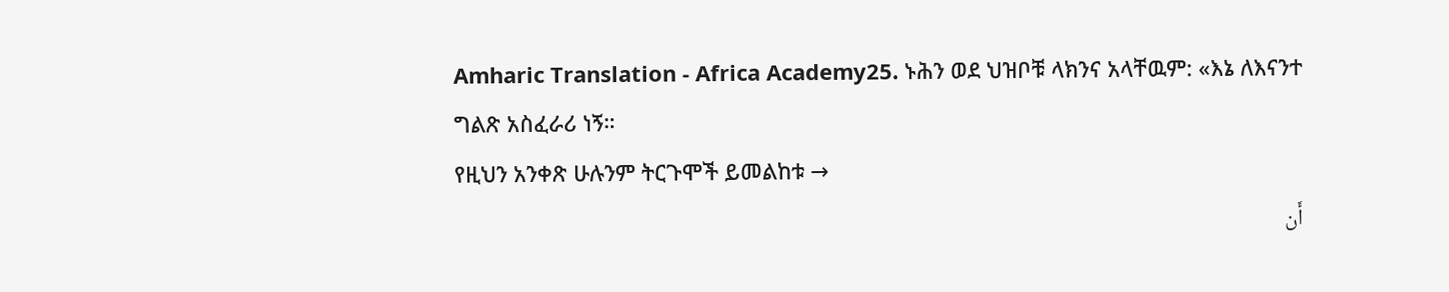Amharic Translation - Africa Academy25. ኑሕን ወደ ህዝቦቹ ላክንና አላቸዉም: «እኔ ለእናንተ ግልጽ አስፈራሪ ነኝ።
የዚህን አንቀጽ ሁሉንም ትርጉሞች ይመልከቱ →
أَن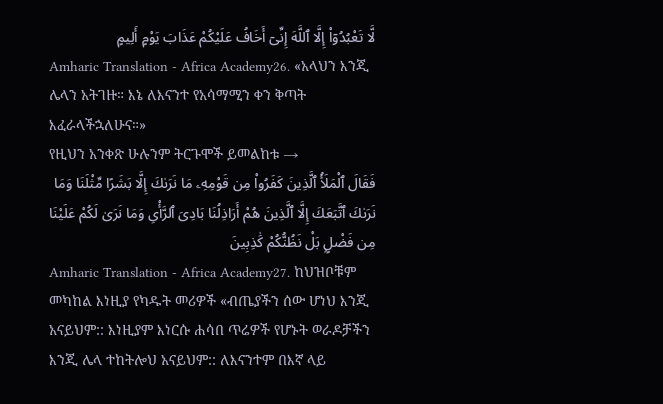لَّا تَعْبُدُوٓا۟ إِلَّا ٱللَّهَ إِنِّىٓ أَخَافُ عَلَيْكُمْ عَذَابَ يَوْمٍ أَلِيمٍ
Amharic Translation - Africa Academy26. «አላህን እንጂ ሌላን አትገዙ። እኔ ለእናንተ የአሳማሚን ቀን ቅጣት እፈራላችኋለሁና።»
የዚህን አንቀጽ ሁሉንም ትርጉሞች ይመልከቱ →
فَقَالَ ٱلْمَلَأُ ٱلَّذِينَ كَفَرُوا۟ مِن قَوْمِهِۦ مَا نَرَىٰكَ إِلَّا بَشَرًا مِّثْلَنَا وَمَا نَرَىٰكَ ٱتَّبَعَكَ إِلَّا ٱلَّذِينَ هُمْ أَرَاذِلُنَا بَادِىَ ٱلرَّأْىِ وَمَا نَرَىٰ لَكُمْ عَلَيْنَا مِن فَضْلٍۭ بَلْ نَظُنُّكُمْ كَٰذِبِينَ
Amharic Translation - Africa Academy27. ከህዝቦቹም መካከል እነዚያ የካዱት መሪዎች «ብጤያችን ሰው ሆነህ እንጂ አናይህም:: እነዚያም እነርሱ ሐሳበ ጥሬዎች የሆኑት ወራዶቻችን እንጂ ሌላ ተከትሎህ አናይህም:: ለእናንተም በእኛ ላይ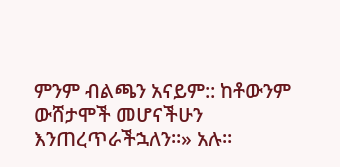ምንም ብልጫን አናይም:: ከቶውንም ውሸታሞች መሆናችሁን እንጠረጥራችኋለን።» አሉ።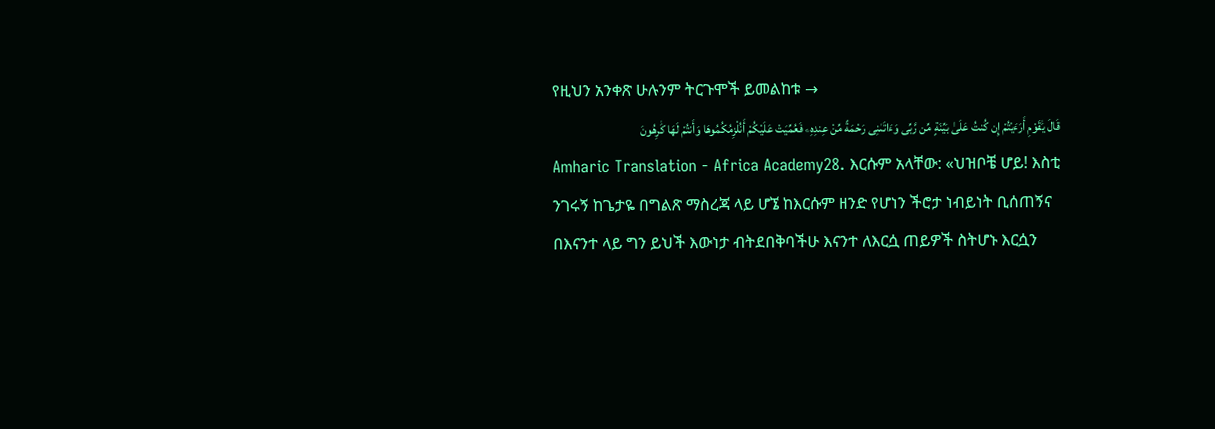የዚህን አንቀጽ ሁሉንም ትርጉሞች ይመልከቱ →
قَالَ يَٰقَوْمِ أَرَءَيْتُمْ إِن كُنتُ عَلَىٰ بَيِّنَةٍ مِّن رَّبِّى وَءَاتَىٰنِى رَحْمَةً مِّنْ عِندِهِۦ فَعُمِّيَتْ عَلَيْكُمْ أَنُلْزِمُكُمُوهَا وَأَنتُمْ لَهَا كَٰرِهُونَ
Amharic Translation - Africa Academy28. እርሱም አላቸው: «ህዝቦቼ ሆይ! እስቲ ንገሩኝ ከጌታዬ በግልጽ ማስረጃ ላይ ሆኜ ከእርሱም ዘንድ የሆነን ችሮታ ነብይነት ቢሰጠኝና በእናንተ ላይ ግን ይህች እውነታ ብትደበቅባችሁ እናንተ ለእርሷ ጠይዎች ስትሆኑ እርሷን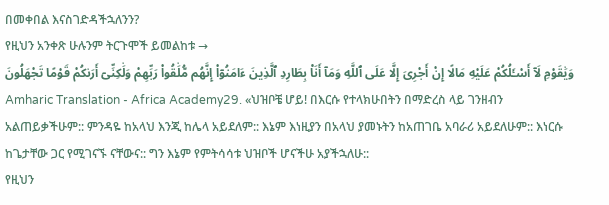በመቀበል እናስገድዳችኋለንን?
የዚህን አንቀጽ ሁሉንም ትርጉሞች ይመልከቱ →
وَيَٰقَوْمِ لَآ أَسْـَٔلُكُمْ عَلَيْهِ مَالًا إِنْ أَجْرِىَ إِلَّا عَلَى ٱللَّهِ وَمَآ أَنَا۠ بِطَارِدِ ٱلَّذِينَ ءَامَنُوٓا۟ إِنَّهُم مُّلَٰقُوا۟ رَبِّهِمْ وَلَٰكِنِّىٓ أَرَىٰكُمْ قَوْمًا تَجْهَلُونَ
Amharic Translation - Africa Academy29. «ህዝቦቼ ሆይ! በእርሱ የተላክሁበትን በማድረስ ላይ ገንዘብን አልጠይቃችሁም:: ምንዳዬ ከአላህ እንጂ ከሌላ አይደለም:: እኔም እነዚያን በአላህ ያመኑትን ከአጠገቤ አባራሪ አይደለሁም:: እነርሱ ከጌታቸው ጋር የሚገናኙ ናቸውና:: ግን እኔም የምትሳሳቱ ህዝቦች ሆናችሁ አያችኋለሁ::
የዚህን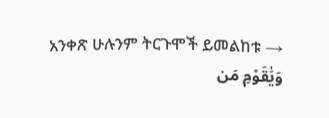አንቀጽ ሁሉንም ትርጉሞች ይመልከቱ →
وَيَٰقَوْمِ مَن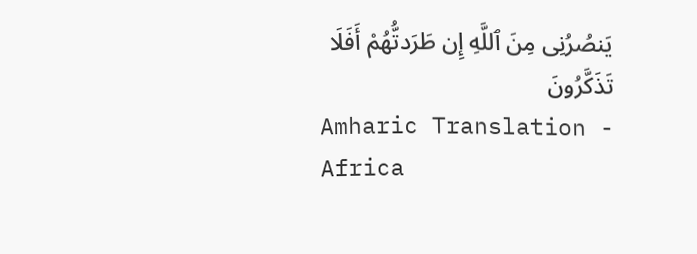يَنصُرُنِى مِنَ ٱللَّهِ إِن طَرَدتُّهُمْ أَفَلَا تَذَكَّرُونَ
Amharic Translation - Africa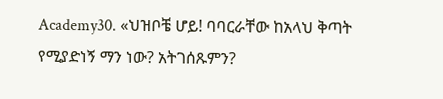Academy30. «ህዝቦቼ ሆይ! ባባርራቸው ከአላህ ቅጣት የሚያድነኝ ማን ነው? አትገሰጹምን?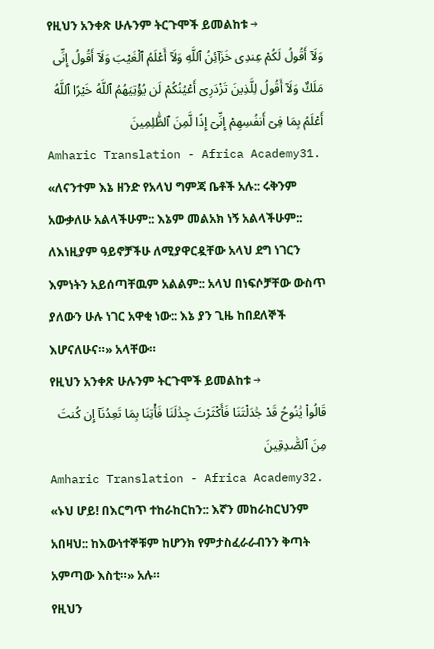የዚህን አንቀጽ ሁሉንም ትርጉሞች ይመልከቱ →
وَلَآ أَقُولُ لَكُمْ عِندِى خَزَآئِنُ ٱللَّهِ وَلَآ أَعْلَمُ ٱلْغَيْبَ وَلَآ أَقُولُ إِنِّى مَلَكٌ وَلَآ أَقُولُ لِلَّذِينَ تَزْدَرِىٓ أَعْيُنُكُمْ لَن يُؤْتِيَهُمُ ٱللَّهُ خَيْرًا ٱللَّهُ أَعْلَمُ بِمَا فِىٓ أَنفُسِهِمْ إِنِّىٓ إِذًا لَّمِنَ ٱلظَّٰلِمِينَ
Amharic Translation - Africa Academy31. «ለናንተም እኔ ዘንድ የአላህ ግምጃ ቤቶች አሉ:: ሩቅንም አውቃለሁ አልላችሁም:: እኔም መልአክ ነኝ አልላችሁም:: ለእነዚያም ዓይኖቻችሁ ለሚያዋርዷቸው አላህ ደግ ነገርን እምነትን አይሰጣቸዉም አልልም:: አላህ በነፍሶቻቸው ውስጥ ያለውን ሁሉ ነገር አዋቂ ነው:: እኔ ያን ጊዜ ከበደለኞች እሆናለሁና።» አላቸው።
የዚህን አንቀጽ ሁሉንም ትርጉሞች ይመልከቱ →
قَالُوا۟ يَٰنُوحُ قَدْ جَٰدَلْتَنَا فَأَكْثَرْتَ جِدَٰلَنَا فَأْتِنَا بِمَا تَعِدُنَآ إِن كُنتَ مِنَ ٱلصَّٰدِقِينَ
Amharic Translation - Africa Academy32. «ኑህ ሆይ! በእርግጥ ተከራከርከን:: እኛን መከራከርህንም አበዛህ:: ከእውነተኞቹም ከሆንክ የምታስፈራራብንን ቅጣት አምጣው እስቲ።» አሉ።
የዚህን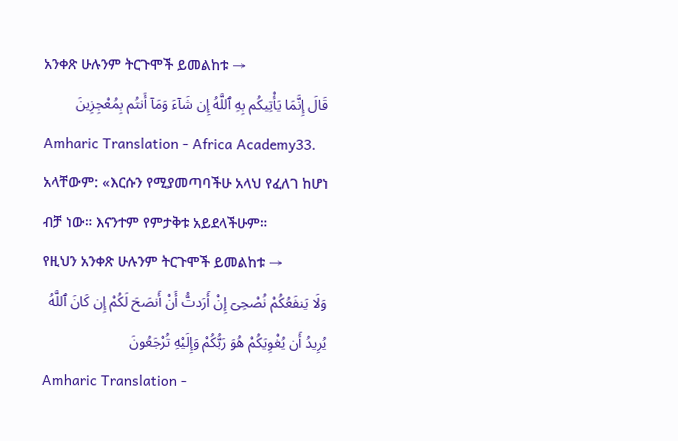አንቀጽ ሁሉንም ትርጉሞች ይመልከቱ →
قَالَ إِنَّمَا يَأْتِيكُم بِهِ ٱللَّهُ إِن شَآءَ وَمَآ أَنتُم بِمُعْجِزِينَ
Amharic Translation - Africa Academy33. አላቸውም: «እርሱን የሚያመጣባችሁ አላህ የፈለገ ከሆነ ብቻ ነው። እናንተም የምታቅቱ አይደላችሁም።
የዚህን አንቀጽ ሁሉንም ትርጉሞች ይመልከቱ →
وَلَا يَنفَعُكُمْ نُصْحِىٓ إِنْ أَرَدتُّ أَنْ أَنصَحَ لَكُمْ إِن كَانَ ٱللَّهُ يُرِيدُ أَن يُغْوِيَكُمْ هُوَ رَبُّكُمْ وَإِلَيْهِ تُرْجَعُونَ
Amharic Translation -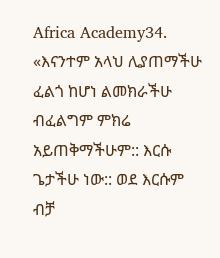Africa Academy34. «እናንተም አላህ ሊያጠማችሁ ፈልጎ ከሆነ ልመክራችሁ ብፈልግም ምክሬ አይጠቅማችሁም:: እርሱ ጌታችሁ ነው:: ወደ እርሱም ብቻ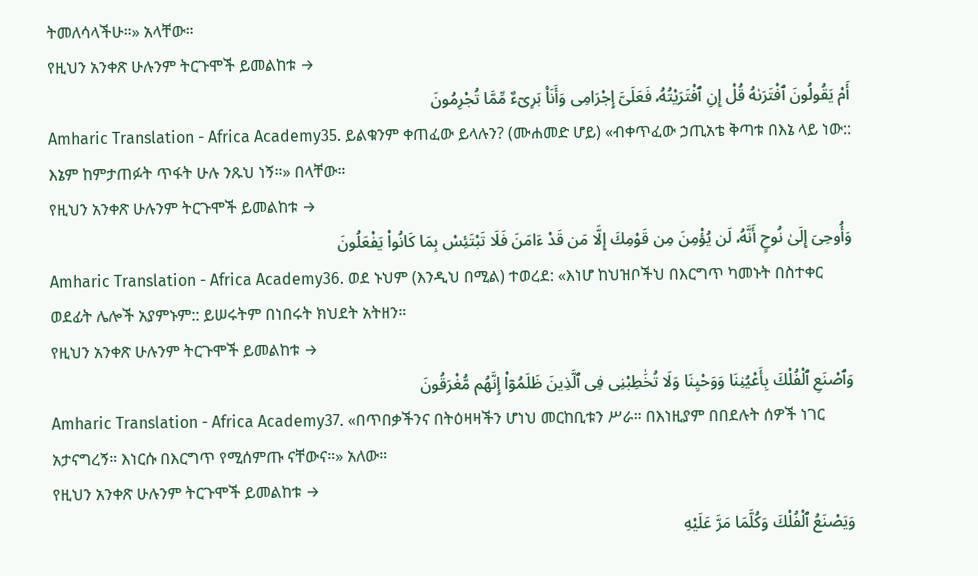ትመለሳላችሁ።» አላቸው።
የዚህን አንቀጽ ሁሉንም ትርጉሞች ይመልከቱ →
أَمْ يَقُولُونَ ٱفْتَرَىٰهُ قُلْ إِنِ ٱفْتَرَيْتُهُۥ فَعَلَىَّ إِجْرَامِى وَأَنَا۠ بَرِىٓءٌ مِّمَّا تُجْرِمُونَ
Amharic Translation - Africa Academy35. ይልቁንም ቀጠፈው ይላሉን? (ሙሐመድ ሆይ) «ብቀጥፈው ኃጢአቴ ቅጣቱ በእኔ ላይ ነው:: እኔም ከምታጠፉት ጥፋት ሁሉ ንጹህ ነኝ።» በላቸው።
የዚህን አንቀጽ ሁሉንም ትርጉሞች ይመልከቱ →
وَأُوحِىَ إِلَىٰ نُوحٍ أَنَّهُۥ لَن يُؤْمِنَ مِن قَوْمِكَ إِلَّا مَن قَدْ ءَامَنَ فَلَا تَبْتَئِسْ بِمَا كَانُوا۟ يَفْعَلُونَ
Amharic Translation - Africa Academy36. ወደ ኑህም (እንዲህ በሚል) ተወረደ: «እነሆ ከህዝቦችህ በእርግጥ ካመኑት በስተቀር ወደፊት ሌሎች አያምኑም:: ይሠሩትም በነበሩት ክህደት አትዘን።
የዚህን አንቀጽ ሁሉንም ትርጉሞች ይመልከቱ →
وَٱصْنَعِ ٱلْفُلْكَ بِأَعْيُنِنَا وَوَحْيِنَا وَلَا تُخَٰطِبْنِى فِى ٱلَّذِينَ ظَلَمُوٓا۟ إِنَّهُم مُّغْرَقُونَ
Amharic Translation - Africa Academy37. «በጥበቃችንና በትዕዛዛችን ሆነህ መርከቢቱን ሥራ። በእነዚያም በበደሉት ሰዎች ነገር አታናግረኝ። እነርሱ በእርግጥ የሚሰምጡ ናቸውና።» አለው።
የዚህን አንቀጽ ሁሉንም ትርጉሞች ይመልከቱ →
وَيَصْنَعُ ٱلْفُلْكَ وَكُلَّمَا مَرَّ عَلَيْهِ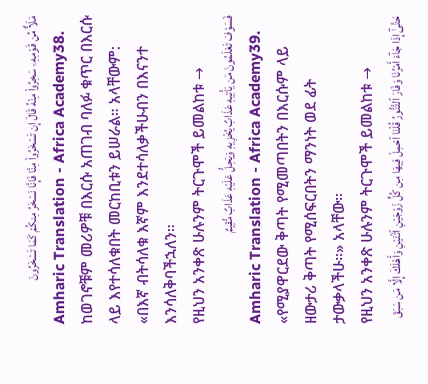مَلَأٌ مِّن قَوْمِهِۦ سَخِرُوا۟ مِنْهُ قَالَ إِن تَسْخَرُوا۟ مِنَّا فَإِنَّا نَسْخَرُ مِنكُمْ كَمَا تَسْخَرُونَ
Amharic Translation - Africa Academy38. ከወገኖቹም መሪዎቹ በእርሱ አጠገብ ባለፉ ቁጥር በእርሱ ላይ እየተሳለቁበት መርከቢቱን ይሠራል። አላቸውም: «በእኛ ብትሳለቁ እኛም እንደተሳለቃችሁብን በእናንተ እንሳለቅባችኋለን።
የዚህን አንቀጽ ሁሉንም ትርጉሞች ይመልከቱ →
فَسَوْفَ تَعْلَمُونَ مَن يَأْتِيهِ عَذَابٌ يُخْزِيهِ وَيَحِلُّ عَلَيْهِ عَذَابٌ مُّقِيمٌ
Amharic Translation - Africa Academy39. «የሚያዋርደው ቅጣት የሚመጣበትን በእርሱም ላይ ዘውታሪ ቅጣት የሚሰፍርበትን ማንነት ወደ ፊት ታውቃላችሁ።» አላቸው።
የዚህን አንቀጽ ሁሉንም ትርጉሞች ይመልከቱ →
حَتَّىٰٓ إِذَا جَآءَ أَمْرُنَا وَفَارَ ٱلتَّنُّورُ قُلْنَا ٱحْمِلْ فِيهَا مِن كُلٍّ زَوْجَيْنِ ٱثْنَيْنِ وَأَهْلَكَ إِلَّا مَن سَبَقَ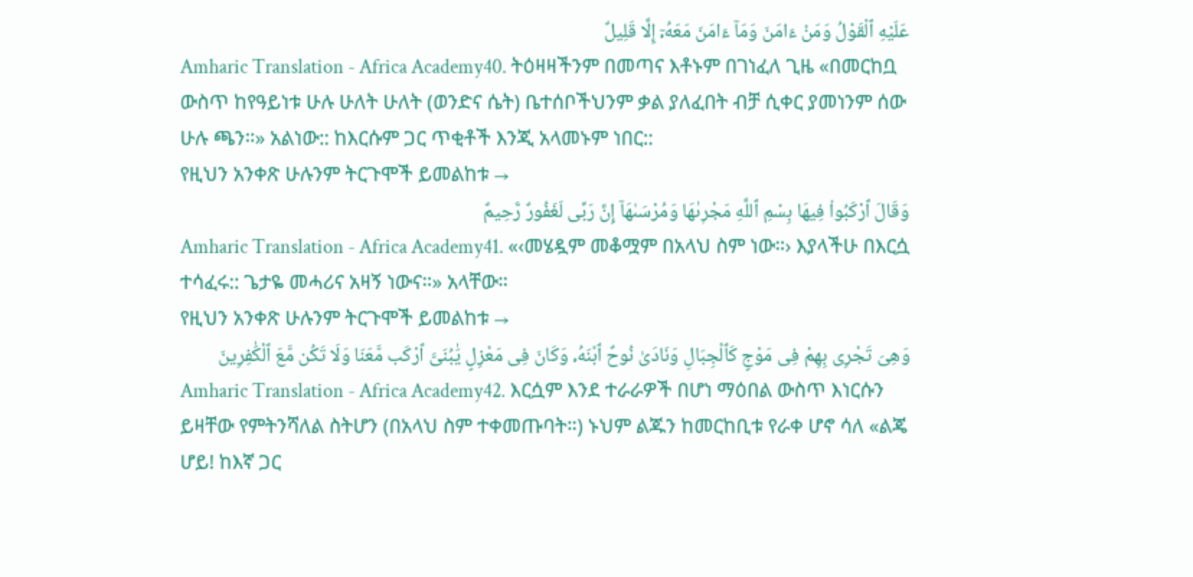عَلَيْهِ ٱلْقَوْلُ وَمَنْ ءَامَنَ وَمَآ ءَامَنَ مَعَهُۥٓ إِلَّا قَلِيلٌ
Amharic Translation - Africa Academy40. ትዕዛዛችንም በመጣና እቶኑም በገነፈለ ጊዜ «በመርከቧ ውስጥ ከየዓይነቱ ሁሉ ሁለት ሁለት (ወንድና ሴት) ቤተሰቦችህንም ቃል ያለፈበት ብቻ ሲቀር ያመነንም ሰው ሁሉ ጫን።» አልነው:: ከእርሱም ጋር ጥቂቶች እንጂ አላመኑም ነበር::
የዚህን አንቀጽ ሁሉንም ትርጉሞች ይመልከቱ →
وَقَالَ ٱرْكَبُوا۟ فِيهَا بِسْمِ ٱللَّهِ مَجْر۪ىٰهَا وَمُرْسَىٰهَآ إِنَّ رَبِّى لَغَفُورٌ رَّحِيمٌ
Amharic Translation - Africa Academy41. «‹መሄዷም መቆሟም በአላህ ስም ነው።› እያላችሁ በእርሷ ተሳፈሩ:: ጌታዬ መሓሪና አዛኝ ነውና።» አላቸው።
የዚህን አንቀጽ ሁሉንም ትርጉሞች ይመልከቱ →
وَهِىَ تَجْرِى بِهِمْ فِى مَوْجٍ كَٱلْجِبَالِ وَنَادَىٰ نُوحٌ ٱبْنَهُۥ وَكَانَ فِى مَعْزِلٍ يَٰبُنَىَّ ٱرْكَب مَّعَنَا وَلَا تَكُن مَّعَ ٱلْكَٰفِرِينَ
Amharic Translation - Africa Academy42. እርሷም እንደ ተራራዎች በሆነ ማዕበል ውስጥ እነርሱን ይዛቸው የምትንሻለል ስትሆን (በአላህ ስም ተቀመጡባት።) ኑህም ልጁን ከመርከቢቱ የራቀ ሆኖ ሳለ «ልጄ ሆይ! ከእኛ ጋር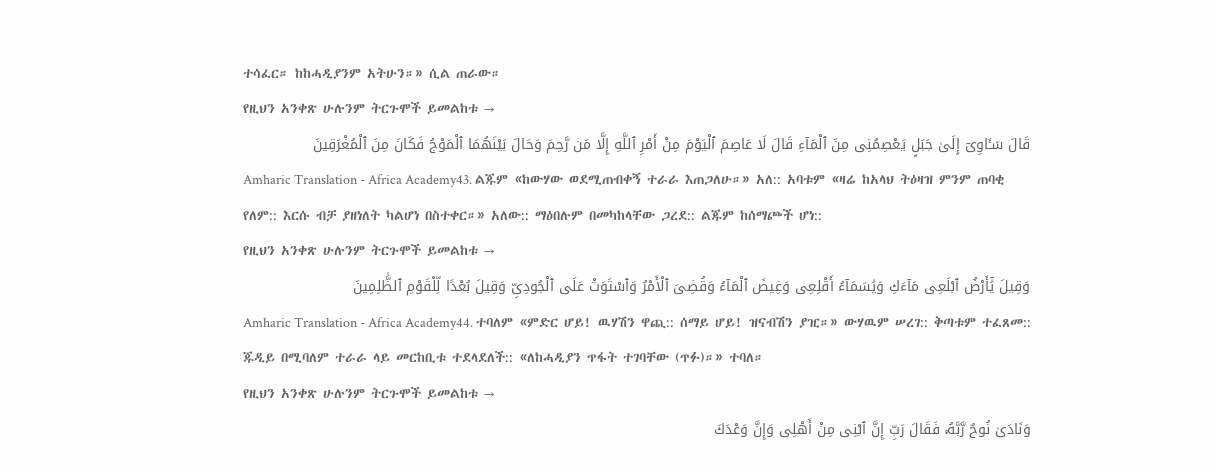ተሳፈር። ከከሓዲያንም አትሁን።» ሲል ጠራው።
የዚህን አንቀጽ ሁሉንም ትርጉሞች ይመልከቱ →
قَالَ سَـَٔاوِىٓ إِلَىٰ جَبَلٍ يَعْصِمُنِى مِنَ ٱلْمَآءِ قَالَ لَا عَاصِمَ ٱلْيَوْمَ مِنْ أَمْرِ ٱللَّهِ إِلَّا مَن رَّحِمَ وَحَالَ بَيْنَهُمَا ٱلْمَوْجُ فَكَانَ مِنَ ٱلْمُغْرَقِينَ
Amharic Translation - Africa Academy43. ልጁም «ከውሃው ወደሚጠብቀኝ ተራራ እጠጋለሁ።» አለ:: አባቱም «ዛሬ ከአላህ ትዕዛዝ ምንም ጠባቂ የለም:: እርሱ ብቻ ያዘነለት ካልሆነ በስተቀር።» አለው:: ማዕበሉም በመካከላቸው ጋረደ:: ልጁም ከሰማጮች ሆነ::
የዚህን አንቀጽ ሁሉንም ትርጉሞች ይመልከቱ →
وَقِيلَ يَٰٓأَرْضُ ٱبْلَعِى مَآءَكِ وَيَٰسَمَآءُ أَقْلِعِى وَغِيضَ ٱلْمَآءُ وَقُضِىَ ٱلْأَمْرُ وَٱسْتَوَتْ عَلَى ٱلْجُودِىِّ وَقِيلَ بُعْدًا لِّلْقَوْمِ ٱلظَّٰلِمِينَ
Amharic Translation - Africa Academy44. ተባለም «ምድር ሆይ! ዉሃሽን ዋጪ:: ሰማይ ሆይ! ዝናብሽን ያዢ።» ውሃዉም ሠረገ:: ቅጣቱም ተፈጸመ:: ጁዲይ በሚባለም ተራራ ላይ መርከቢቱ ተደላደለች:: «ለከሓዲያን ጥፋት ተገባቸው (ጥፉ)።» ተባለ።
የዚህን አንቀጽ ሁሉንም ትርጉሞች ይመልከቱ →
وَنَادَىٰ نُوحٌ رَّبَّهُۥ فَقَالَ رَبِّ إِنَّ ٱبْنِى مِنْ أَهْلِى وَإِنَّ وَعْدَكَ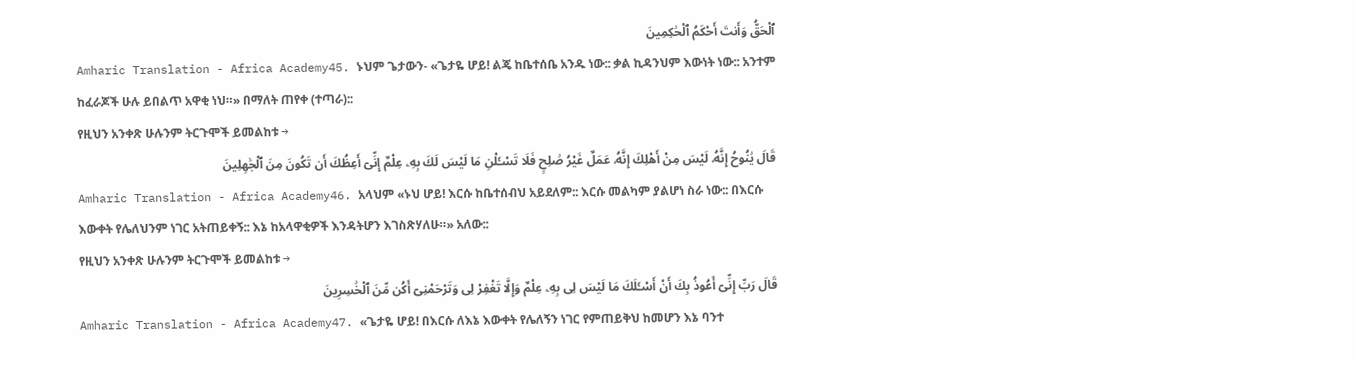ٱلْحَقُّ وَأَنتَ أَحْكَمُ ٱلْحَٰكِمِينَ
Amharic Translation - Africa Academy45. ኑህም ጌታውን- «ጌታዬ ሆይ! ልጄ ከቤተሰቤ አንዱ ነው:: ቃል ኪዳንህም እውነት ነው:: አንተም ከፈራጆች ሁሉ ይበልጥ አዋቂ ነህ።» በማለት ጠየቀ (ተጣራ)::
የዚህን አንቀጽ ሁሉንም ትርጉሞች ይመልከቱ →
قَالَ يَٰنُوحُ إِنَّهُۥ لَيْسَ مِنْ أَهْلِكَ إِنَّهُۥ عَمَلٌ غَيْرُ صَٰلِحٍ فَلَا تَسْـَٔلْنِ مَا لَيْسَ لَكَ بِهِۦ عِلْمٌ إِنِّىٓ أَعِظُكَ أَن تَكُونَ مِنَ ٱلْجَٰهِلِينَ
Amharic Translation - Africa Academy46. አላህም «ኑህ ሆይ! እርሱ ከቤተሰብህ አይደለም:: እርሱ መልካም ያልሆነ ስራ ነው:: በእርሱ እውቀት የሌለህንም ነገር አትጠይቀኝ:: እኔ ከአላዋቂዎች እንዳትሆን እገስጽሃለሁ።» አለው::
የዚህን አንቀጽ ሁሉንም ትርጉሞች ይመልከቱ →
قَالَ رَبِّ إِنِّىٓ أَعُوذُ بِكَ أَنْ أَسْـَٔلَكَ مَا لَيْسَ لِى بِهِۦ عِلْمٌ وَإِلَّا تَغْفِرْ لِى وَتَرْحَمْنِىٓ أَكُن مِّنَ ٱلْخَٰسِرِينَ
Amharic Translation - Africa Academy47. «ጌታዬ ሆይ! በእርሱ ለእኔ እውቀት የሌለኝን ነገር የምጠይቅህ ከመሆን እኔ ባንተ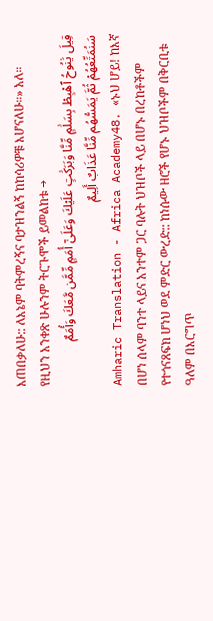እጠበቃለሁ:: ለእኔም ባትምረኝና ባታዝንልኝ ከከሳሪዎቹ እሆናለሁ።» አለ።
የዚህን አንቀጽ ሁሉንም ትርጉሞች ይመልከቱ →
قِيلَ يَٰنُوحُ ٱهْبِطْ بِسَلَٰمٍ مِّنَّا وَبَرَكَٰتٍ عَلَيْكَ وَعَلَىٰٓ أُمَمٍ مِّمَّن مَّعَكَ وَأُمَمٌ سَنُمَتِّعُهُمْ ثُمَّ يَمَسُّهُم مِّنَّا عَذَابٌ أَلِيمٌ
Amharic Translation - Africa Academy48. «ኑህ ሆይ! ከእኛ በሆነ ሰላም ባንተ ላይና አንተም ጋር ባሉት ህዝቦች ላይ በሆኑ በረከቶችም የተጎናጸፍክ ሆነህ ወደ ምድር ውረድ:: ከነሱው ዘሮች የሆኑ ህዝቦችም በቅርቢቱ ዓለም በእርግጥ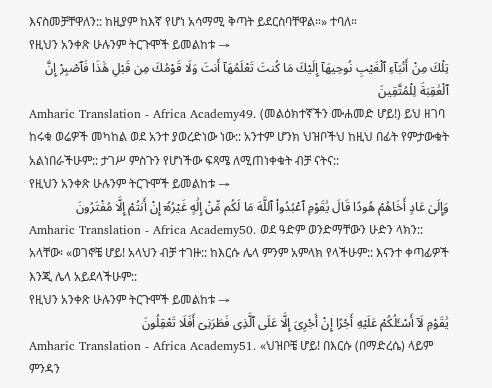እናስመቻቸዋለን:: ከዚያም ከእኛ የሆነ አሳማሚ ቅጣት ይደርስባቸዋል።» ተባለ።
የዚህን አንቀጽ ሁሉንም ትርጉሞች ይመልከቱ →
تِلْكَ مِنْ أَنۢبَآءِ ٱلْغَيْبِ نُوحِيهَآ إِلَيْكَ مَا كُنتَ تَعْلَمُهَآ أَنتَ وَلَا قَوْمُكَ مِن قَبْلِ هَٰذَا فَٱصْبِرْ إِنَّ ٱلْعَٰقِبَةَ لِلْمُتَّقِينَ
Amharic Translation - Africa Academy49. (መልዕክተኛችን ሙሐመድ ሆይ!) ይህ ዘገባ ከሩቁ ወሬዎች መካከል ወደ አንተ ያወረድነው ነው:: አንተም ሆንክ ህዝቦችህ ከዚህ በፊት የምታውቁት አልነበራችሁም:: ታገሥ ምስጉን የሆነችው ፍጻሜ ለሚጠነቀቁት ብቻ ናትና::
የዚህን አንቀጽ ሁሉንም ትርጉሞች ይመልከቱ →
وَإِلَىٰ عَادٍ أَخَاهُمْ هُودًا قَالَ يَٰقَوْمِ ٱعْبُدُوا۟ ٱللَّهَ مَا لَكُم مِّنْ إِلَٰهٍ غَيْرُهُۥٓ إِنْ أَنتُمْ إِلَّا مُفْتَرُونَ
Amharic Translation - Africa Academy50. ወደ ዓድም ወንድማቸውን ሁድን ላክን:: አላቸው፡ «ወገኖቼ ሆይ! አላህን ብቻ ተገዙ:: ከእርሱ ሌላ ምንም አምላክ የላችሁም:: እናንተ ቀጣፊዎች እንጂ ሌላ አይደላችሁም::
የዚህን አንቀጽ ሁሉንም ትርጉሞች ይመልከቱ →
يَٰقَوْمِ لَآ أَسْـَٔلُكُمْ عَلَيْهِ أَجْرًا إِنْ أَجْرِىَ إِلَّا عَلَى ٱلَّذِى فَطَرَنِىٓ أَفَلَا تَعْقِلُونَ
Amharic Translation - Africa Academy51. «ህዝቦቼ ሆይ! በእርሱ (በማድረሴ) ላይም ምንዳን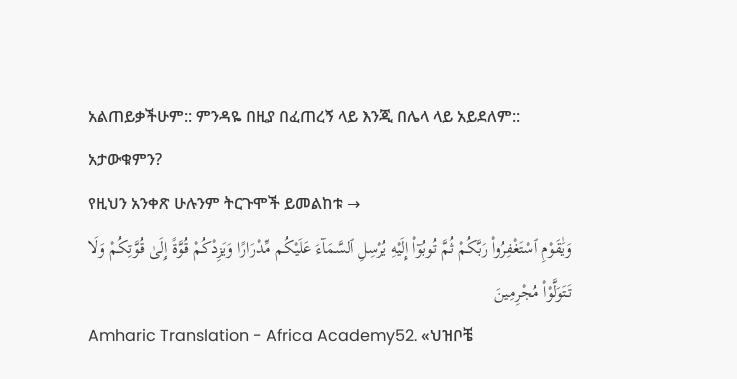አልጠይቃችሁም:: ምንዳዬ በዚያ በፈጠረኝ ላይ እንጂ በሌላ ላይ አይደለም:: አታውቁምን?
የዚህን አንቀጽ ሁሉንም ትርጉሞች ይመልከቱ →
وَيَٰقَوْمِ ٱسْتَغْفِرُوا۟ رَبَّكُمْ ثُمَّ تُوبُوٓا۟ إِلَيْهِ يُرْسِلِ ٱلسَّمَآءَ عَلَيْكُم مِّدْرَارًا وَيَزِدْكُمْ قُوَّةً إِلَىٰ قُوَّتِكُمْ وَلَا تَتَوَلَّوْا۟ مُجْرِمِينَ
Amharic Translation - Africa Academy52. «ህዝቦቼ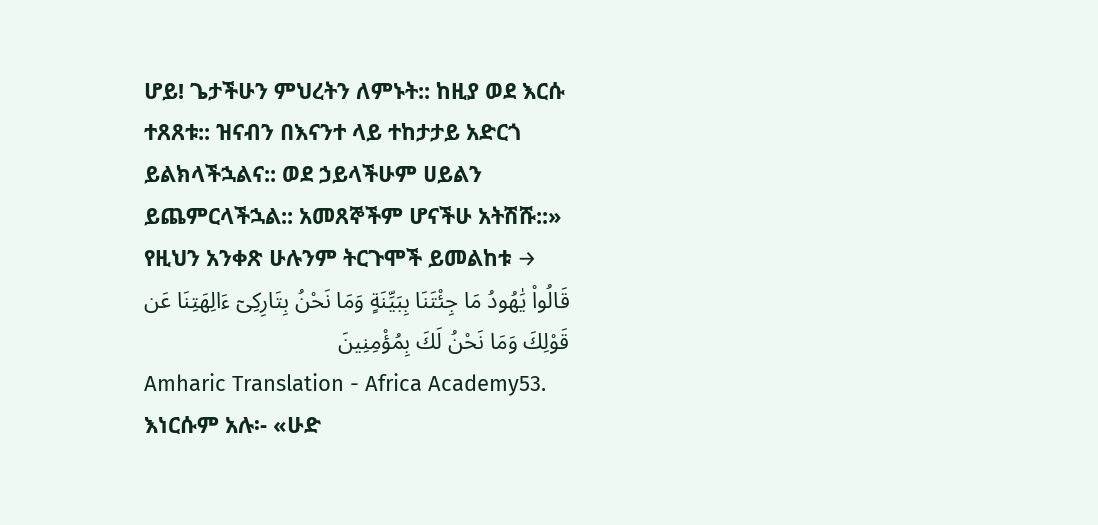ሆይ! ጌታችሁን ምህረትን ለምኑት:: ከዚያ ወደ እርሱ ተጸጸቱ:: ዝናብን በእናንተ ላይ ተከታታይ አድርጎ ይልክላችኋልና:: ወደ ኃይላችሁም ሀይልን ይጨምርላችኋል:: አመጸኞችም ሆናችሁ አትሽሹ::»
የዚህን አንቀጽ ሁሉንም ትርጉሞች ይመልከቱ →
قَالُوا۟ يَٰهُودُ مَا جِئْتَنَا بِبَيِّنَةٍ وَمَا نَحْنُ بِتَارِكِىٓ ءَالِهَتِنَا عَن قَوْلِكَ وَمَا نَحْنُ لَكَ بِمُؤْمِنِينَ
Amharic Translation - Africa Academy53. እነርሱም አሉ፡- «ሁድ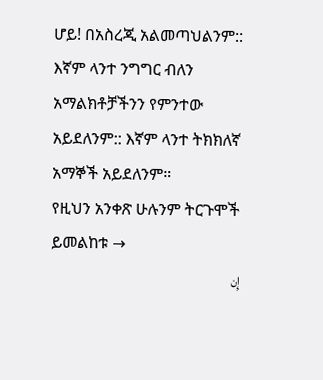ሆይ! በአስረጂ አልመጣህልንም:: እኛም ላንተ ንግግር ብለን አማልክቶቻችንን የምንተው አይደለንም:: እኛም ላንተ ትክክለኛ አማኞች አይደለንም።
የዚህን አንቀጽ ሁሉንም ትርጉሞች ይመልከቱ →
إِن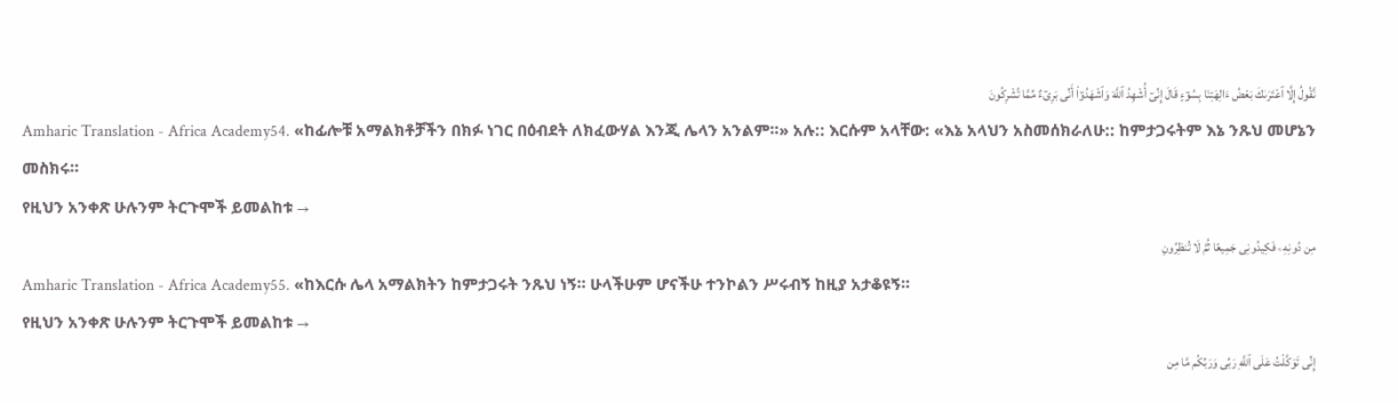نَّقُولُ إِلَّا ٱعْتَرَىٰكَ بَعْضُ ءَالِهَتِنَا بِسُوٓءٍ قَالَ إِنِّىٓ أُشْهِدُ ٱللَّهَ وَٱشْهَدُوٓا۟ أَنِّى بَرِىٓءٌ مِّمَّا تُشْرِكُونَ
Amharic Translation - Africa Academy54. «ከፊሎቹ አማልክቶቻችን በክፉ ነገር በዕብደት ለክፈውሃል እንጂ ሌላን አንልም።» አሉ:: እርሱም አላቸው: «እኔ አላህን አስመሰክራለሁ:: ከምታጋሩትም እኔ ንጹህ መሆኔን መስክሩ።
የዚህን አንቀጽ ሁሉንም ትርጉሞች ይመልከቱ →
مِن دُونِهِۦ فَكِيدُونِى جَمِيعًا ثُمَّ لَا تُنظِرُونِ
Amharic Translation - Africa Academy55. «ከእርሱ ሌላ አማልክትን ከምታጋሩት ንጹህ ነኝ። ሁላችሁም ሆናችሁ ተንኮልን ሥሩብኝ ከዚያ አታቆዩኝ።
የዚህን አንቀጽ ሁሉንም ትርጉሞች ይመልከቱ →
إِنِّى تَوَكَّلْتُ عَلَى ٱللَّهِ رَبِّى وَرَبِّكُم مَّا مِن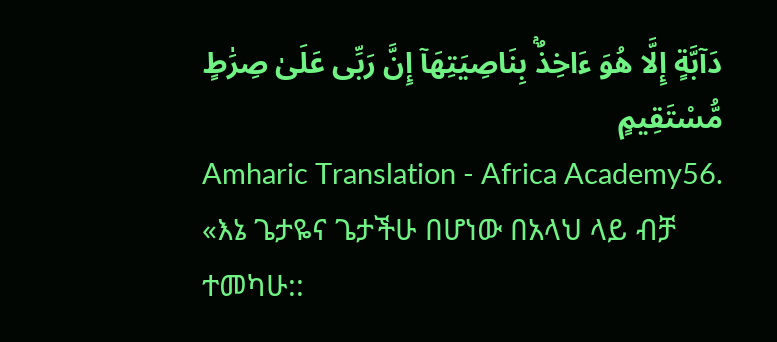دَآبَّةٍ إِلَّا هُوَ ءَاخِذٌۢ بِنَاصِيَتِهَآ إِنَّ رَبِّى عَلَىٰ صِرَٰطٍ مُّسْتَقِيمٍ
Amharic Translation - Africa Academy56. «እኔ ጌታዬና ጌታችሁ በሆነው በአላህ ላይ ብቻ ተመካሁ::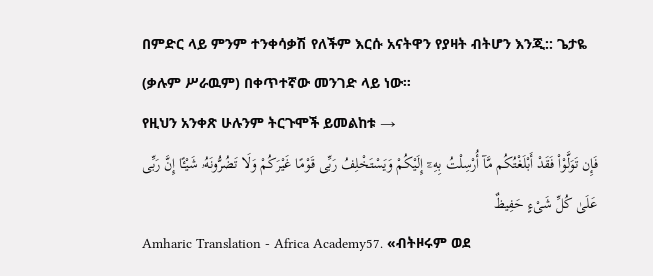በምድር ላይ ምንም ተንቀሳቃሽ የለችም እርሱ አናትዋን የያዛት ብትሆን እንጂ:: ጌታዬ (ቃሉም ሥራዉም) በቀጥተኛው መንገድ ላይ ነው።
የዚህን አንቀጽ ሁሉንም ትርጉሞች ይመልከቱ →
فَإِن تَوَلَّوْا۟ فَقَدْ أَبْلَغْتُكُم مَّآ أُرْسِلْتُ بِهِۦٓ إِلَيْكُمْ وَيَسْتَخْلِفُ رَبِّى قَوْمًا غَيْرَكُمْ وَلَا تَضُرُّونَهُۥ شَيْـًٔا إِنَّ رَبِّى عَلَىٰ كُلِّ شَىْءٍ حَفِيظٌ
Amharic Translation - Africa Academy57. «ብትዞሩም ወደ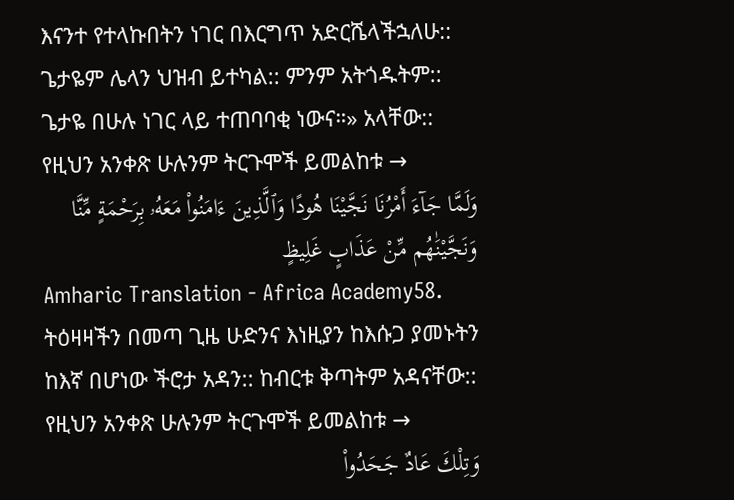እናንተ የተላኩበትን ነገር በእርግጥ አድርሼላችኋለሁ:: ጌታዬም ሌላን ህዝብ ይተካል:: ምንም አትጎዱትም:: ጌታዬ በሁሉ ነገር ላይ ተጠባባቂ ነውና።» አላቸው::
የዚህን አንቀጽ ሁሉንም ትርጉሞች ይመልከቱ →
وَلَمَّا جَآءَ أَمْرُنَا نَجَّيْنَا هُودًا وَٱلَّذِينَ ءَامَنُوا۟ مَعَهُۥ بِرَحْمَةٍ مِّنَّا وَنَجَّيْنَٰهُم مِّنْ عَذَابٍ غَلِيظٍ
Amharic Translation - Africa Academy58. ትዕዛዛችን በመጣ ጊዜ ሁድንና እነዚያን ከእሱጋ ያመኑትን ከእኛ በሆነው ችሮታ አዳን:: ከብርቱ ቅጣትም አዳናቸው::
የዚህን አንቀጽ ሁሉንም ትርጉሞች ይመልከቱ →
وَتِلْكَ عَادٌ جَحَدُوا۟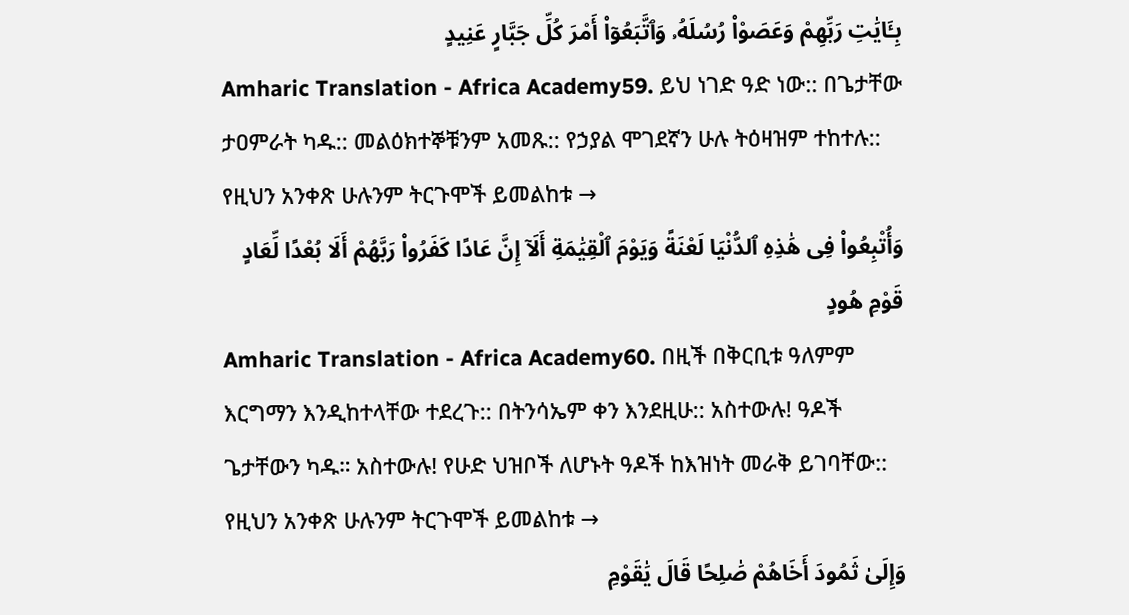بِـَٔايَٰتِ رَبِّهِمْ وَعَصَوْا۟ رُسُلَهُۥ وَٱتَّبَعُوٓا۟ أَمْرَ كُلِّ جَبَّارٍ عَنِيدٍ
Amharic Translation - Africa Academy59. ይህ ነገድ ዓድ ነው:: በጌታቸው ታዐምራት ካዱ:: መልዕክተኞቹንም አመጹ:: የኃያል ሞገደኛን ሁሉ ትዕዛዝም ተከተሉ::
የዚህን አንቀጽ ሁሉንም ትርጉሞች ይመልከቱ →
وَأُتْبِعُوا۟ فِى هَٰذِهِ ٱلدُّنْيَا لَعْنَةً وَيَوْمَ ٱلْقِيَٰمَةِ أَلَآ إِنَّ عَادًا كَفَرُوا۟ رَبَّهُمْ أَلَا بُعْدًا لِّعَادٍ قَوْمِ هُودٍ
Amharic Translation - Africa Academy60. በዚች በቅርቢቱ ዓለምም እርግማን እንዲከተላቸው ተደረጉ:: በትንሳኤም ቀን እንደዚሁ:: አስተውሉ! ዓዶች ጌታቸውን ካዱ። አስተውሉ! የሁድ ህዝቦች ለሆኑት ዓዶች ከእዝነት መራቅ ይገባቸው::
የዚህን አንቀጽ ሁሉንም ትርጉሞች ይመልከቱ →
وَإِلَىٰ ثَمُودَ أَخَاهُمْ صَٰلِحًا قَالَ يَٰقَوْمِ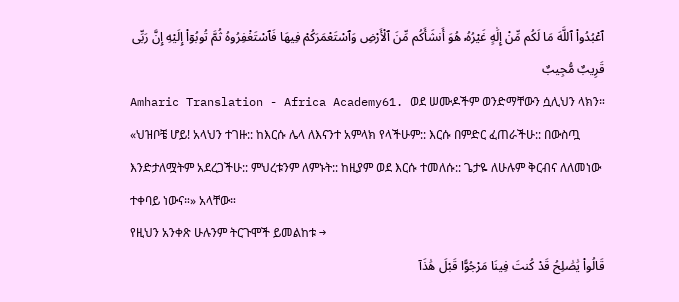ٱعْبُدُوا۟ ٱللَّهَ مَا لَكُم مِّنْ إِلَٰهٍ غَيْرُهُۥ هُوَ أَنشَأَكُم مِّنَ ٱلْأَرْضِ وَٱسْتَعْمَرَكُمْ فِيهَا فَٱسْتَغْفِرُوهُ ثُمَّ تُوبُوٓا۟ إِلَيْهِ إِنَّ رَبِّى قَرِيبٌ مُّجِيبٌ
Amharic Translation - Africa Academy61. ወደ ሠሙዶችም ወንድማቸውን ሷሊህን ላክን። «ህዝቦቼ ሆይ! አላህን ተገዙ:: ከእርሱ ሌላ ለእናንተ አምላክ የላችሁም:: እርሱ በምድር ፈጠራችሁ:: በውስጧ እንድታለሟትም አደረጋችሁ:: ምህረቱንም ለምኑት:: ከዚያም ወደ እርሱ ተመለሱ:: ጌታዬ ለሁሉም ቅርብና ለለመነው ተቀባይ ነውና።» አላቸው።
የዚህን አንቀጽ ሁሉንም ትርጉሞች ይመልከቱ →
قَالُوا۟ يَٰصَٰلِحُ قَدْ كُنتَ فِينَا مَرْجُوًّا قَبْلَ هَٰذَآ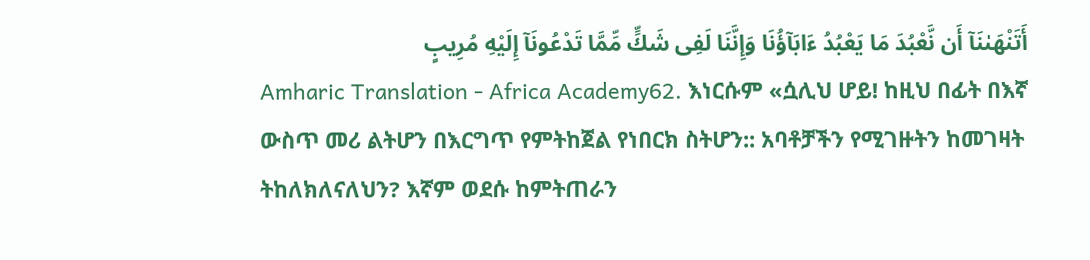أَتَنْهَىٰنَآ أَن نَّعْبُدَ مَا يَعْبُدُ ءَابَآؤُنَا وَإِنَّنَا لَفِى شَكٍّ مِّمَّا تَدْعُونَآ إِلَيْهِ مُرِيبٍ
Amharic Translation - Africa Academy62. እነርሱም «ሷሊህ ሆይ! ከዚህ በፊት በእኛ ውስጥ መሪ ልትሆን በእርግጥ የምትከጀል የነበርክ ስትሆን:: አባቶቻችን የሚገዙትን ከመገዛት ትከለክለናለህን? እኛም ወደሱ ከምትጠራን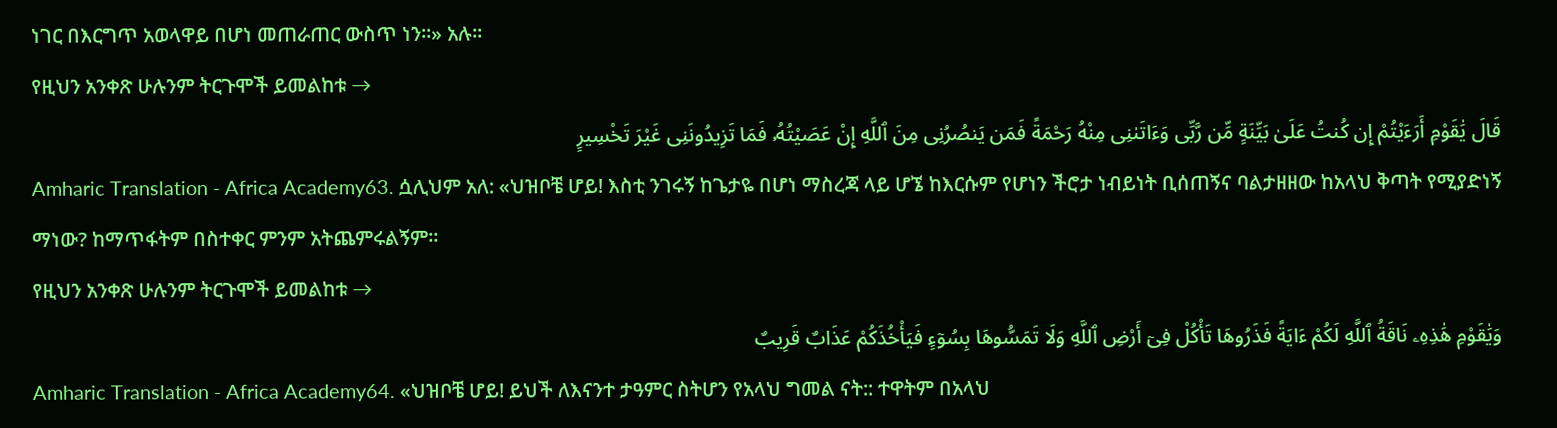ነገር በእርግጥ አወላዋይ በሆነ መጠራጠር ውስጥ ነን።» አሉ።
የዚህን አንቀጽ ሁሉንም ትርጉሞች ይመልከቱ →
قَالَ يَٰقَوْمِ أَرَءَيْتُمْ إِن كُنتُ عَلَىٰ بَيِّنَةٍ مِّن رَّبِّى وَءَاتَىٰنِى مِنْهُ رَحْمَةً فَمَن يَنصُرُنِى مِنَ ٱللَّهِ إِنْ عَصَيْتُهُۥ فَمَا تَزِيدُونَنِى غَيْرَ تَخْسِيرٍ
Amharic Translation - Africa Academy63. ሷሊህም አለ: «ህዝቦቼ ሆይ! እስቲ ንገሩኝ ከጌታዬ በሆነ ማስረጃ ላይ ሆኜ ከእርሱም የሆነን ችሮታ ነብይነት ቢሰጠኝና ባልታዘዘው ከአላህ ቅጣት የሚያድነኝ ማነው? ከማጥፋትም በስተቀር ምንም አትጨምሩልኝም።
የዚህን አንቀጽ ሁሉንም ትርጉሞች ይመልከቱ →
وَيَٰقَوْمِ هَٰذِهِۦ نَاقَةُ ٱللَّهِ لَكُمْ ءَايَةً فَذَرُوهَا تَأْكُلْ فِىٓ أَرْضِ ٱللَّهِ وَلَا تَمَسُّوهَا بِسُوٓءٍ فَيَأْخُذَكُمْ عَذَابٌ قَرِيبٌ
Amharic Translation - Africa Academy64. «ህዝቦቼ ሆይ! ይህች ለእናንተ ታዓምር ስትሆን የአላህ ግመል ናት:: ተዋትም በአላህ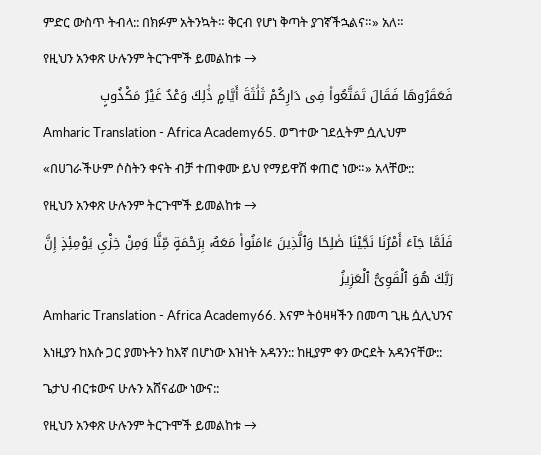ምድር ውስጥ ትብላ:: በክፉም አትንኳት። ቅርብ የሆነ ቅጣት ያገኛችኋልና።» አለ።
የዚህን አንቀጽ ሁሉንም ትርጉሞች ይመልከቱ →
فَعَقَرُوهَا فَقَالَ تَمَتَّعُوا۟ فِى دَارِكُمْ ثَلَٰثَةَ أَيَّامٍ ذَٰلِكَ وَعْدٌ غَيْرُ مَكْذُوبٍ
Amharic Translation - Africa Academy65. ወግተው ገደሏትም ሷሊህም «በሀገራችሁም ሶስትን ቀናት ብቻ ተጠቀሙ ይህ የማይዋሽ ቀጠሮ ነው።» አላቸው::
የዚህን አንቀጽ ሁሉንም ትርጉሞች ይመልከቱ →
فَلَمَّا جَآءَ أَمْرُنَا نَجَّيْنَا صَٰلِحًا وَٱلَّذِينَ ءَامَنُوا۟ مَعَهُۥ بِرَحْمَةٍ مِّنَّا وَمِنْ خِزْىِ يَوْمِئِذٍ إِنَّ رَبَّكَ هُوَ ٱلْقَوِىُّ ٱلْعَزِيزُ
Amharic Translation - Africa Academy66. እናም ትዕዛዛችን በመጣ ጊዜ ሷሊህንና እነዚያን ከእሱ ጋር ያመኑትን ከእኛ በሆነው እዝነት አዳንን:: ከዚያም ቀን ውርደት አዳንናቸው:: ጌታህ ብርቱውና ሁሉን አሸናፊው ነውና::
የዚህን አንቀጽ ሁሉንም ትርጉሞች ይመልከቱ →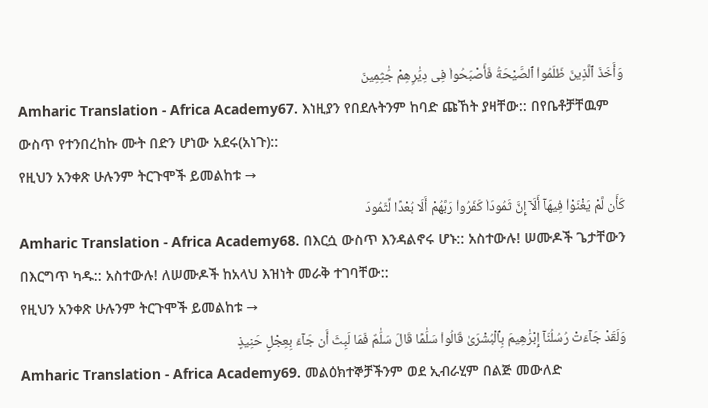وَأَخَذَ ٱلَّذِينَ ظَلَمُوا۟ ٱلصَّيْحَةُ فَأَصْبَحُوا۟ فِى دِيَٰرِهِمْ جَٰثِمِينَ
Amharic Translation - Africa Academy67. እነዚያን የበደሉትንም ከባድ ጩኸት ያዛቸው:: በየቤቶቻቸዉም ውስጥ የተንበረከኩ ሙት በድን ሆነው አደሩ(አነጉ)::
የዚህን አንቀጽ ሁሉንም ትርጉሞች ይመልከቱ →
كَأَن لَّمْ يَغْنَوْا۟ فِيهَآ أَلَآ إِنَّ ثَمُودَا۟ كَفَرُوا۟ رَبَّهُمْ أَلَا بُعْدًا لِّثَمُودَ
Amharic Translation - Africa Academy68. በእርሷ ውስጥ እንዳልኖሩ ሆኑ:: አስተውሉ! ሠሙዶች ጌታቸውን በእርግጥ ካዱ:: አስተውሉ! ለሠሙዶች ከአላህ እዝነት መራቅ ተገባቸው::
የዚህን አንቀጽ ሁሉንም ትርጉሞች ይመልከቱ →
وَلَقَدْ جَآءَتْ رُسُلُنَآ إِبْرَٰهِيمَ بِٱلْبُشْرَىٰ قَالُوا۟ سَلَٰمًا قَالَ سَلَٰمٌ فَمَا لَبِثَ أَن جَآءَ بِعِجْلٍ حَنِيذٍ
Amharic Translation - Africa Academy69. መልዕክተኞቻችንም ወደ ኢብራሂም በልጅ መውለድ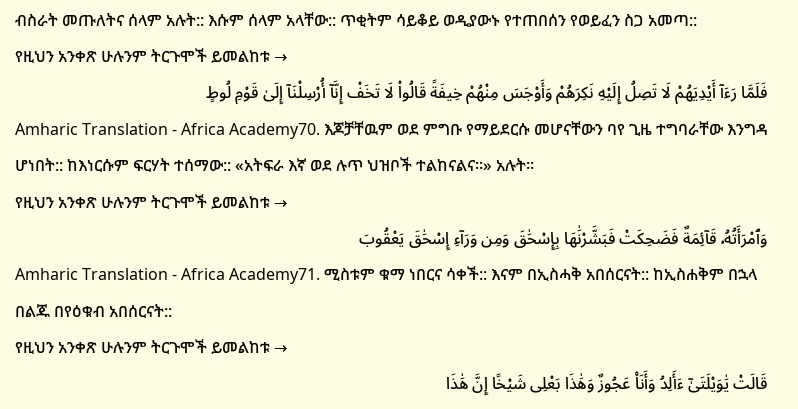ብስራት መጡለትና ሰላም አሉት:: እሱም ሰላም አላቸው:: ጥቂትም ሳይቆይ ወዲያውኑ የተጠበሰን የወይፈን ስጋ አመጣ::
የዚህን አንቀጽ ሁሉንም ትርጉሞች ይመልከቱ →
فَلَمَّا رَءَآ أَيْدِيَهُمْ لَا تَصِلُ إِلَيْهِ نَكِرَهُمْ وَأَوْجَسَ مِنْهُمْ خِيفَةً قَالُوا۟ لَا تَخَفْ إِنَّآ أُرْسِلْنَآ إِلَىٰ قَوْمِ لُوطٍ
Amharic Translation - Africa Academy70. እጆቻቸዉም ወደ ምግቡ የማይደርሱ መሆናቸውን ባየ ጊዜ ተግባራቸው እንግዳ ሆነበት:: ከእነርሱም ፍርሃት ተሰማው:: «አትፍራ እኛ ወደ ሉጥ ህዝቦች ተልከናልና።» አሉት።
የዚህን አንቀጽ ሁሉንም ትርጉሞች ይመልከቱ →
وَٱمْرَأَتُهُۥ قَآئِمَةٌ فَضَحِكَتْ فَبَشَّرْنَٰهَا بِإِسْحَٰقَ وَمِن وَرَآءِ إِسْحَٰقَ يَعْقُوبَ
Amharic Translation - Africa Academy71. ሚስቱም ቁማ ነበርና ሳቀች:: እናም በኢስሓቅ አበሰርናት:: ከኢስሐቅም በኋላ በልጁ በየዕቁብ አበሰርናት::
የዚህን አንቀጽ ሁሉንም ትርጉሞች ይመልከቱ →
قَالَتْ يَٰوَيْلَتَىٰٓ ءَأَلِدُ وَأَنَا۠ عَجُوزٌ وَهَٰذَا بَعْلِى شَيْخًا إِنَّ هَٰذَا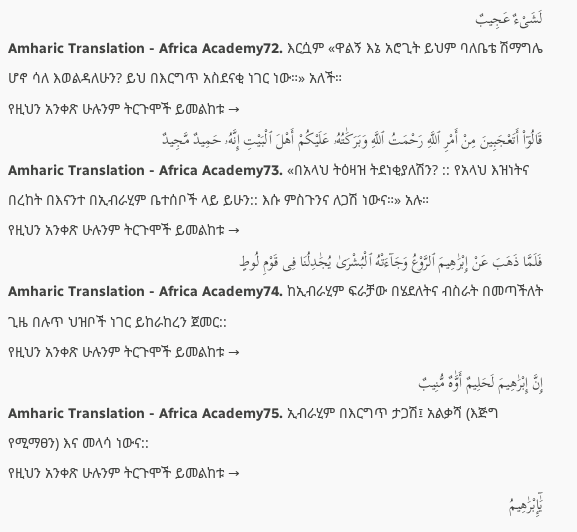لَشَىْءٌ عَجِيبٌ
Amharic Translation - Africa Academy72. እርሷም «ዋልኝ እኔ አሮጊት ይህም ባለቤቴ ሽማግሌ ሆኖ ሳለ እወልዳለሁን? ይህ በእርግጥ አስደናቂ ነገር ነው።» አለች።
የዚህን አንቀጽ ሁሉንም ትርጉሞች ይመልከቱ →
قَالُوٓا۟ أَتَعْجَبِينَ مِنْ أَمْرِ ٱللَّهِ رَحْمَتُ ٱللَّهِ وَبَرَكَٰتُهُۥ عَلَيْكُمْ أَهْلَ ٱلْبَيْتِ إِنَّهُۥ حَمِيدٌ مَّجِيدٌ
Amharic Translation - Africa Academy73. «በአላህ ትዕዛዝ ትደነቂያለሽን? :: የአላህ እዝነትና በረከት በእናንተ በኢብራሂም ቤተሰቦች ላይ ይሁን:: እሱ ምስጉንና ለጋሽ ነውና።» አሉ።
የዚህን አንቀጽ ሁሉንም ትርጉሞች ይመልከቱ →
فَلَمَّا ذَهَبَ عَنْ إِبْرَٰهِيمَ ٱلرَّوْعُ وَجَآءَتْهُ ٱلْبُشْرَىٰ يُجَٰدِلُنَا فِى قَوْمِ لُوطٍ
Amharic Translation - Africa Academy74. ከኢብራሂም ፍራቻው በሄደለትና ብስራት በመጣችለት ጊዜ በሉጥ ህዝቦች ነገር ይከራከረን ጀመር::
የዚህን አንቀጽ ሁሉንም ትርጉሞች ይመልከቱ →
إِنَّ إِبْرَٰهِيمَ لَحَلِيمٌ أَوَّٰهٌ مُّنِيبٌ
Amharic Translation - Africa Academy75. ኢብራሂም በእርግጥ ታጋሽ፤ አልቃሻ (እጅግ የሚማፀን) እና መላሳ ነውና::
የዚህን አንቀጽ ሁሉንም ትርጉሞች ይመልከቱ →
يَٰٓإِبْرَٰهِيمُ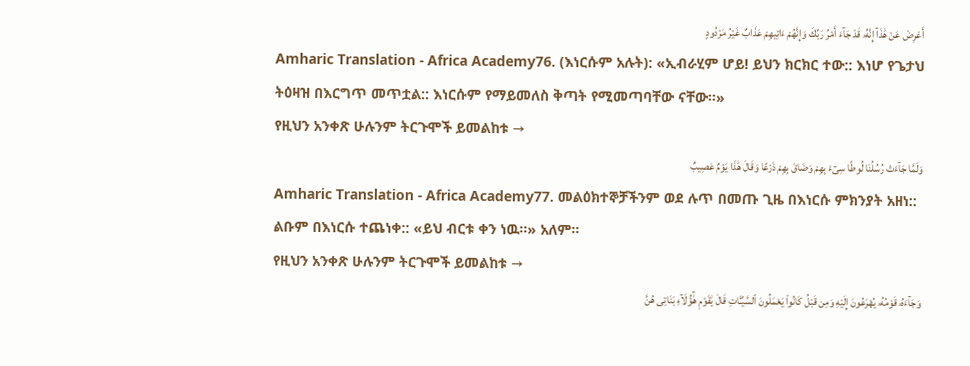أَعْرِضْ عَنْ هَٰذَآ إِنَّهُۥ قَدْ جَآءَ أَمْرُ رَبِّكَ وَإِنَّهُمْ ءَاتِيهِمْ عَذَابٌ غَيْرُ مَرْدُودٍ
Amharic Translation - Africa Academy76. (እነርሱም አሉት): «ኢብራሂም ሆይ! ይህን ክርክር ተው:: እነሆ የጌታህ ትዕዛዝ በእርግጥ መጥቷል:: እነርሱም የማይመለስ ቅጣት የሚመጣባቸው ናቸው።»
የዚህን አንቀጽ ሁሉንም ትርጉሞች ይመልከቱ →
وَلَمَّا جَآءَتْ رُسُلُنَا لُوطًا سِىٓءَ بِهِمْ وَضَاقَ بِهِمْ ذَرْعًا وَقَالَ هَٰذَا يَوْمٌ عَصِيبٌ
Amharic Translation - Africa Academy77. መልዕክተኞቻችንም ወደ ሉጥ በመጡ ጊዜ በእነርሱ ምክንያት አዘነ:: ልቡም በእነርሱ ተጨነቀ:: «ይህ ብርቱ ቀን ነዉ።» አለም።
የዚህን አንቀጽ ሁሉንም ትርጉሞች ይመልከቱ →
وَجَآءَهُۥ قَوْمُهُۥ يُهْرَعُونَ إِلَيْهِ وَمِن قَبْلُ كَانُوا۟ يَعْمَلُونَ ٱلسَّيِّـَٔاتِ قَالَ يَٰقَوْمِ هَٰٓؤُلَآءِ بَنَاتِى هُنَّ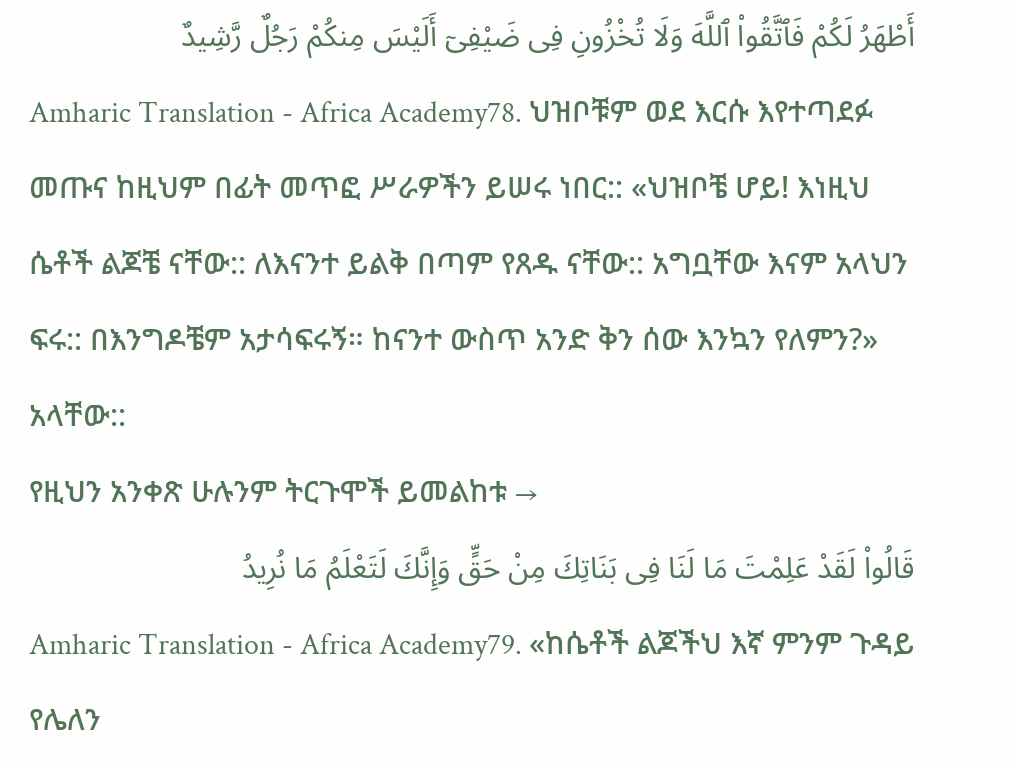أَطْهَرُ لَكُمْ فَٱتَّقُوا۟ ٱللَّهَ وَلَا تُخْزُونِ فِى ضَيْفِىٓ أَلَيْسَ مِنكُمْ رَجُلٌ رَّشِيدٌ
Amharic Translation - Africa Academy78. ህዝቦቹም ወደ እርሱ እየተጣደፉ መጡና ከዚህም በፊት መጥፎ ሥራዎችን ይሠሩ ነበር:: «ህዝቦቼ ሆይ! እነዚህ ሴቶች ልጆቼ ናቸው:: ለእናንተ ይልቅ በጣም የጸዱ ናቸው:: አግቧቸው እናም አላህን ፍሩ:: በእንግዶቼም አታሳፍሩኝ። ከናንተ ውስጥ አንድ ቅን ሰው እንኳን የለምን?» አላቸው::
የዚህን አንቀጽ ሁሉንም ትርጉሞች ይመልከቱ →
قَالُوا۟ لَقَدْ عَلِمْتَ مَا لَنَا فِى بَنَاتِكَ مِنْ حَقٍّ وَإِنَّكَ لَتَعْلَمُ مَا نُرِيدُ
Amharic Translation - Africa Academy79. «ከሴቶች ልጆችህ እኛ ምንም ጉዳይ የሌለን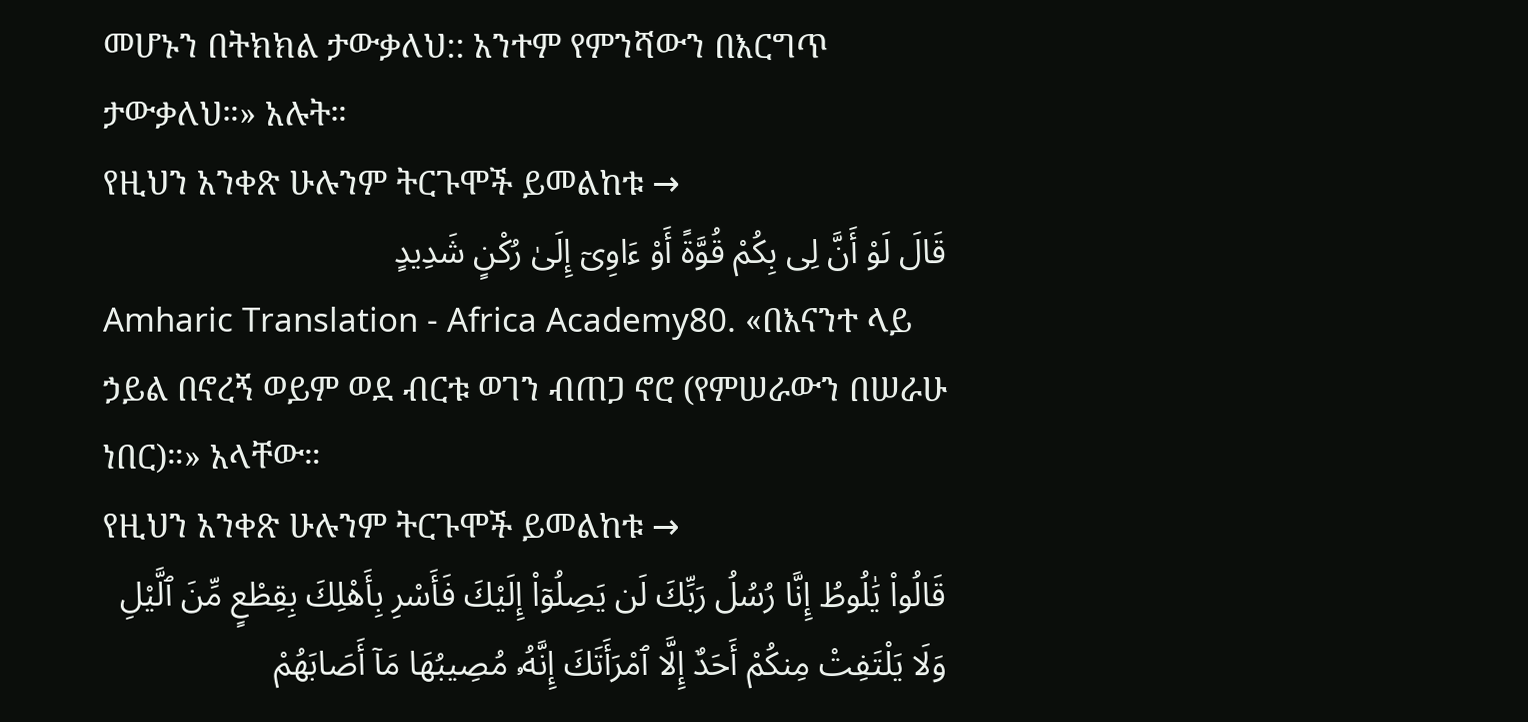መሆኑን በትክክል ታውቃለህ:: አንተም የምንሻውን በእርግጥ ታውቃለህ።» አሉት።
የዚህን አንቀጽ ሁሉንም ትርጉሞች ይመልከቱ →
قَالَ لَوْ أَنَّ لِى بِكُمْ قُوَّةً أَوْ ءَاوِىٓ إِلَىٰ رُكْنٍ شَدِيدٍ
Amharic Translation - Africa Academy80. «በእናንተ ላይ ኃይል በኖረኝ ወይም ወደ ብርቱ ወገን ብጠጋ ኖሮ (የምሠራውን በሠራሁ ነበር)።» አላቸው።
የዚህን አንቀጽ ሁሉንም ትርጉሞች ይመልከቱ →
قَالُوا۟ يَٰلُوطُ إِنَّا رُسُلُ رَبِّكَ لَن يَصِلُوٓا۟ إِلَيْكَ فَأَسْرِ بِأَهْلِكَ بِقِطْعٍ مِّنَ ٱلَّيْلِ وَلَا يَلْتَفِتْ مِنكُمْ أَحَدٌ إِلَّا ٱمْرَأَتَكَ إِنَّهُۥ مُصِيبُهَا مَآ أَصَابَهُمْ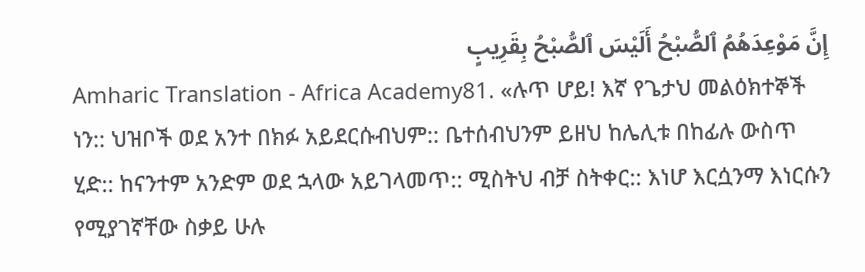إِنَّ مَوْعِدَهُمُ ٱلصُّبْحُ أَلَيْسَ ٱلصُّبْحُ بِقَرِيبٍ
Amharic Translation - Africa Academy81. «ሉጥ ሆይ! እኛ የጌታህ መልዕክተኞች ነን:: ህዝቦች ወደ አንተ በክፉ አይደርሱብህም:: ቤተሰብህንም ይዘህ ከሌሊቱ በከፊሉ ውስጥ ሂድ:: ከናንተም አንድም ወደ ኋላው አይገላመጥ:: ሚስትህ ብቻ ስትቀር:: እነሆ እርሷንማ እነርሱን የሚያገኛቸው ስቃይ ሁሉ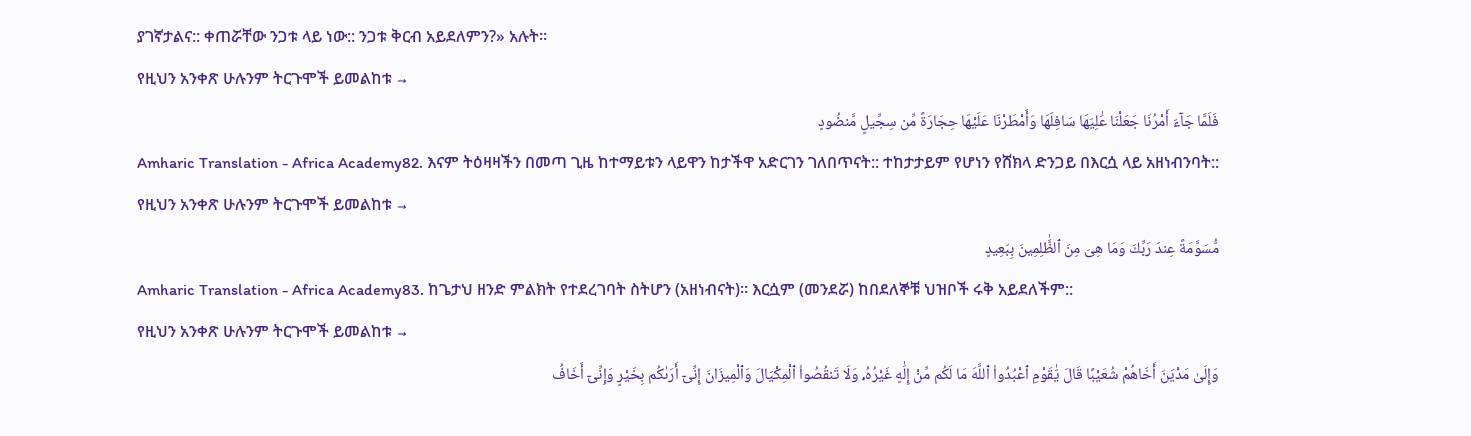ያገኛታልና:: ቀጠሯቸው ንጋቱ ላይ ነው:: ንጋቱ ቅርብ አይደለምን?» አሉት።
የዚህን አንቀጽ ሁሉንም ትርጉሞች ይመልከቱ →
فَلَمَّا جَآءَ أَمْرُنَا جَعَلْنَا عَٰلِيَهَا سَافِلَهَا وَأَمْطَرْنَا عَلَيْهَا حِجَارَةً مِّن سِجِّيلٍ مَّنضُودٍ
Amharic Translation - Africa Academy82. እናም ትዕዛዛችን በመጣ ጊዜ ከተማይቱን ላይዋን ከታችዋ አድርገን ገለበጥናት:: ተከታታይም የሆነን የሸክላ ድንጋይ በእርሷ ላይ አዘነብንባት::
የዚህን አንቀጽ ሁሉንም ትርጉሞች ይመልከቱ →
مُّسَوَّمَةً عِندَ رَبِّكَ وَمَا هِىَ مِنَ ٱلظَّٰلِمِينَ بِبَعِيدٍ
Amharic Translation - Africa Academy83. ከጌታህ ዘንድ ምልክት የተደረገባት ስትሆን (አዘነብናት)። እርሷም (መንደሯ) ከበደለኞቹ ህዝቦች ሩቅ አይደለችም::
የዚህን አንቀጽ ሁሉንም ትርጉሞች ይመልከቱ →
وَإِلَىٰ مَدْيَنَ أَخَاهُمْ شُعَيْبًا قَالَ يَٰقَوْمِ ٱعْبُدُوا۟ ٱللَّهَ مَا لَكُم مِّنْ إِلَٰهٍ غَيْرُهُۥ وَلَا تَنقُصُوا۟ ٱلْمِكْيَالَ وَٱلْمِيزَانَ إِنِّىٓ أَرَىٰكُم بِخَيْرٍ وَإِنِّىٓ أَخَافُ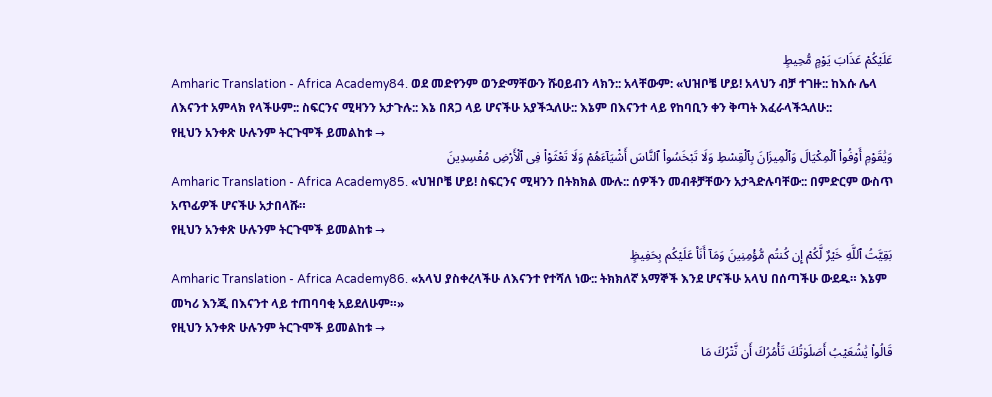عَلَيْكُمْ عَذَابَ يَوْمٍ مُّحِيطٍ
Amharic Translation - Africa Academy84. ወደ መድየንም ወንድማቸውን ሹዐይብን ላክን:: አላቸውም: «ህዝቦቼ ሆይ! አላህን ብቻ ተገዙ:: ከእሱ ሌላ ለእናንተ አምላክ የላችሁም:: ስፍርንና ሚዛንን አታጉሉ:: እኔ በጸጋ ላይ ሆናችሁ አያችኋለሁ:: እኔም በእናንተ ላይ የከባቢን ቀን ቅጣት እፈራላችኋለሁ::
የዚህን አንቀጽ ሁሉንም ትርጉሞች ይመልከቱ →
وَيَٰقَوْمِ أَوْفُوا۟ ٱلْمِكْيَالَ وَٱلْمِيزَانَ بِٱلْقِسْطِ وَلَا تَبْخَسُوا۟ ٱلنَّاسَ أَشْيَآءَهُمْ وَلَا تَعْثَوْا۟ فِى ٱلْأَرْضِ مُفْسِدِينَ
Amharic Translation - Africa Academy85. «ህዝቦቼ ሆይ! ስፍርንና ሚዛንን በትክክል ሙሉ:: ሰዎችን መብቶቻቸውን አታጓድሉባቸው:: በምድርም ውስጥ አጥፊዎች ሆናችሁ አታበላሹ።
የዚህን አንቀጽ ሁሉንም ትርጉሞች ይመልከቱ →
بَقِيَّتُ ٱللَّهِ خَيْرٌ لَّكُمْ إِن كُنتُم مُّؤْمِنِينَ وَمَآ أَنَا۠ عَلَيْكُم بِحَفِيظٍ
Amharic Translation - Africa Academy86. «አላህ ያስቀረላችሁ ለእናንተ የተሻለ ነው:: ትክክለኛ አማኞች እንደ ሆናችሁ አላህ በሰጣችሁ ውደዱ። እኔም መካሪ እንጂ በእናንተ ላይ ተጠባባቂ አይደለሁም።»
የዚህን አንቀጽ ሁሉንም ትርጉሞች ይመልከቱ →
قَالُوا۟ يَٰشُعَيْبُ أَصَلَوٰتُكَ تَأْمُرُكَ أَن نَّتْرُكَ مَا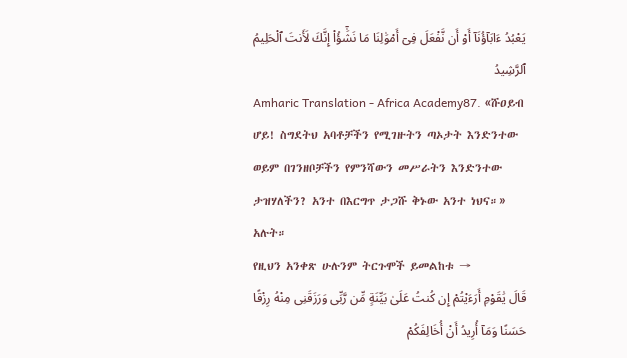يَعْبُدُ ءَابَآؤُنَآ أَوْ أَن نَّفْعَلَ فِىٓ أَمْوَٰلِنَا مَا نَشَٰٓؤُا۟ إِنَّكَ لَأَنتَ ٱلْحَلِيمُ ٱلرَّشِيدُ
Amharic Translation - Africa Academy87. «ሹዐይብ ሆይ! ስግደትህ አባቶቻችን የሚገዙትን ጣኦታት እንድንተው ወይም በገንዘቦቻችን የምንሻውን መሥራትን እንድንተው ታዝሃለችን? አንተ በእርግጥ ታጋሹ ቅኑው አንተ ነህና።» አሉት።
የዚህን አንቀጽ ሁሉንም ትርጉሞች ይመልከቱ →
قَالَ يَٰقَوْمِ أَرَءَيْتُمْ إِن كُنتُ عَلَىٰ بَيِّنَةٍ مِّن رَّبِّى وَرَزَقَنِى مِنْهُ رِزْقًا حَسَنًا وَمَآ أُرِيدُ أَنْ أُخَالِفَكُمْ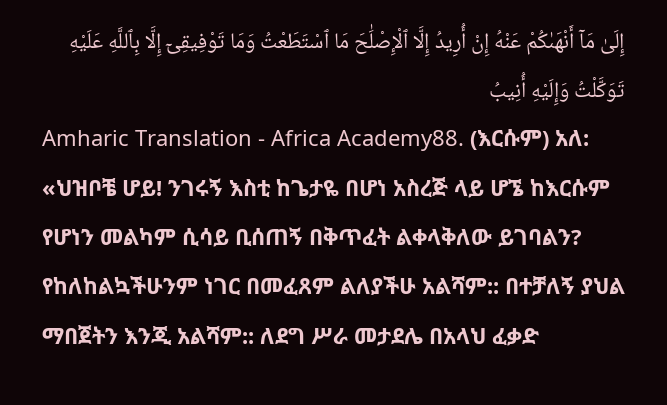إِلَىٰ مَآ أَنْهَىٰكُمْ عَنْهُ إِنْ أُرِيدُ إِلَّا ٱلْإِصْلَٰحَ مَا ٱسْتَطَعْتُ وَمَا تَوْفِيقِىٓ إِلَّا بِٱللَّهِ عَلَيْهِ تَوَكَّلْتُ وَإِلَيْهِ أُنِيبُ
Amharic Translation - Africa Academy88. (እርሱም) አለ: «ህዝቦቼ ሆይ! ንገሩኝ እስቲ ከጌታዬ በሆነ አስረጅ ላይ ሆኜ ከእርሱም የሆነን መልካም ሲሳይ ቢሰጠኝ በቅጥፈት ልቀላቅለው ይገባልን? የከለከልኳችሁንም ነገር በመፈጸም ልለያችሁ አልሻም:: በተቻለኝ ያህል ማበጀትን እንጂ አልሻም:: ለደግ ሥራ መታደሌ በአላህ ፈቃድ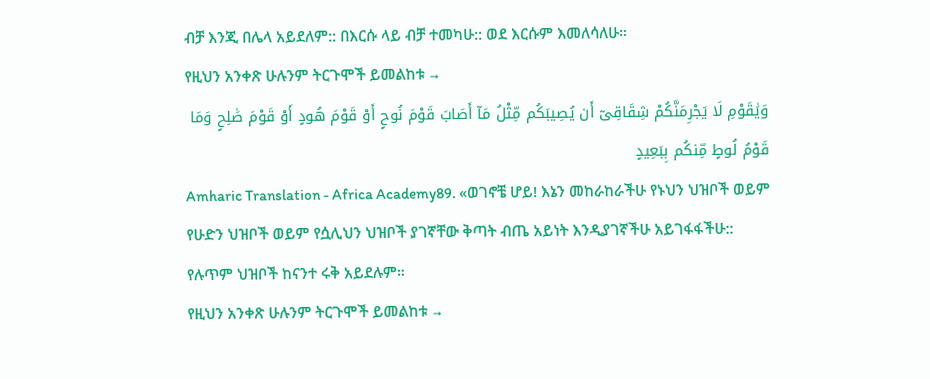ብቻ እንጂ በሌላ አይደለም:: በእርሱ ላይ ብቻ ተመካሁ:: ወደ እርሱም እመለሳለሁ።
የዚህን አንቀጽ ሁሉንም ትርጉሞች ይመልከቱ →
وَيَٰقَوْمِ لَا يَجْرِمَنَّكُمْ شِقَاقِىٓ أَن يُصِيبَكُم مِّثْلُ مَآ أَصَابَ قَوْمَ نُوحٍ أَوْ قَوْمَ هُودٍ أَوْ قَوْمَ صَٰلِحٍ وَمَا قَوْمُ لُوطٍ مِّنكُم بِبَعِيدٍ
Amharic Translation - Africa Academy89. «ወገኖቼ ሆይ! እኔን መከራከራችሁ የኑህን ህዝቦች ወይም የሁድን ህዝቦች ወይም የሷሊህን ህዝቦች ያገኛቸው ቅጣት ብጤ አይነት እንዲያገኛችሁ አይገፋፋችሁ:: የሉጥም ህዝቦች ከናንተ ሩቅ አይደሉም።
የዚህን አንቀጽ ሁሉንም ትርጉሞች ይመልከቱ →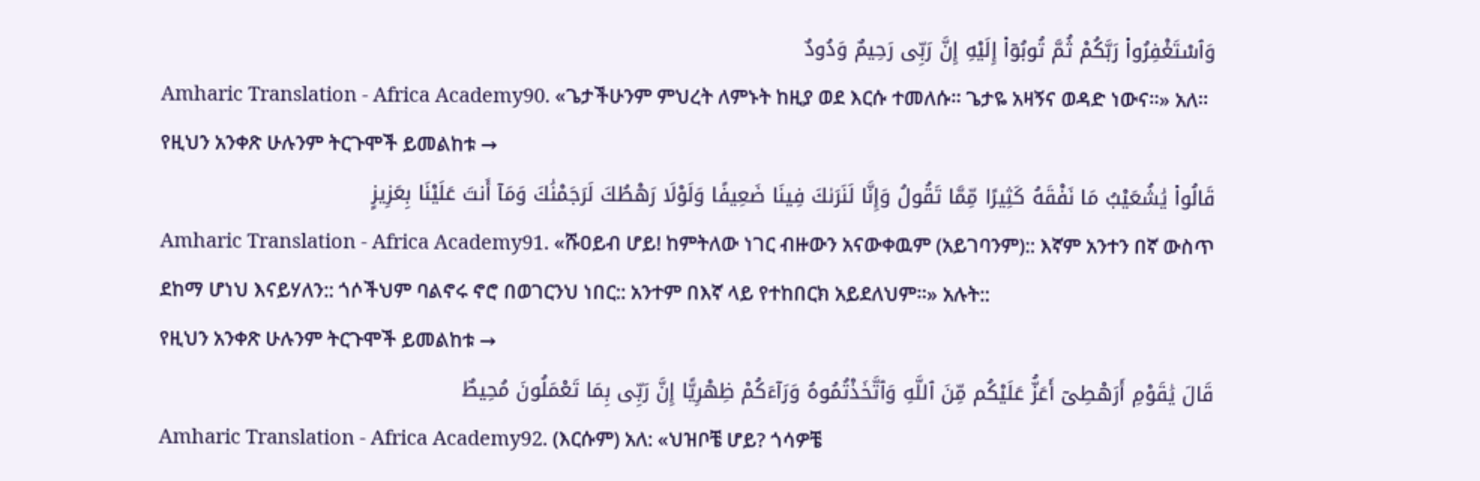وَٱسْتَغْفِرُوا۟ رَبَّكُمْ ثُمَّ تُوبُوٓا۟ إِلَيْهِ إِنَّ رَبِّى رَحِيمٌ وَدُودٌ
Amharic Translation - Africa Academy90. «ጌታችሁንም ምህረት ለምኑት ከዚያ ወደ እርሱ ተመለሱ። ጌታዬ አዛኝና ወዳድ ነውና።» አለ።
የዚህን አንቀጽ ሁሉንም ትርጉሞች ይመልከቱ →
قَالُوا۟ يَٰشُعَيْبُ مَا نَفْقَهُ كَثِيرًا مِّمَّا تَقُولُ وَإِنَّا لَنَرَىٰكَ فِينَا ضَعِيفًا وَلَوْلَا رَهْطُكَ لَرَجَمْنَٰكَ وَمَآ أَنتَ عَلَيْنَا بِعَزِيزٍ
Amharic Translation - Africa Academy91. «ሹዐይብ ሆይ! ከምትለው ነገር ብዙውን አናውቀዉም (አይገባንም):: እኛም አንተን በኛ ውስጥ ደከማ ሆነህ እናይሃለን:: ጎሶችህም ባልኖሩ ኖሮ በወገርንህ ነበር:: አንተም በእኛ ላይ የተከበርክ አይደለህም።» አሉት::
የዚህን አንቀጽ ሁሉንም ትርጉሞች ይመልከቱ →
قَالَ يَٰقَوْمِ أَرَهْطِىٓ أَعَزُّ عَلَيْكُم مِّنَ ٱللَّهِ وَٱتَّخَذْتُمُوهُ وَرَآءَكُمْ ظِهْرِيًّا إِنَّ رَبِّى بِمَا تَعْمَلُونَ مُحِيطٌ
Amharic Translation - Africa Academy92. (እርሱም) አለ: «ህዝቦቼ ሆይ? ጎሳዎቼ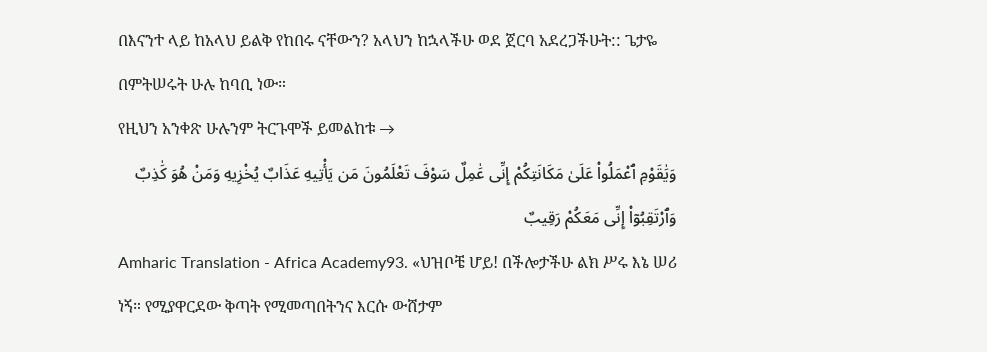በእናንተ ላይ ከአላህ ይልቅ የከበሩ ናቸውን? አላህን ከኋላችሁ ወደ ጀርባ አደረጋችሁት:: ጌታዬ በምትሠሩት ሁሉ ከባቢ ነው።
የዚህን አንቀጽ ሁሉንም ትርጉሞች ይመልከቱ →
وَيَٰقَوْمِ ٱعْمَلُوا۟ عَلَىٰ مَكَانَتِكُمْ إِنِّى عَٰمِلٌ سَوْفَ تَعْلَمُونَ مَن يَأْتِيهِ عَذَابٌ يُخْزِيهِ وَمَنْ هُوَ كَٰذِبٌ وَٱرْتَقِبُوٓا۟ إِنِّى مَعَكُمْ رَقِيبٌ
Amharic Translation - Africa Academy93. «ህዝቦቼ ሆይ! በችሎታችሁ ልክ ሥሩ እኔ ሠሪ ነኝ። የሚያዋርደው ቅጣት የሚመጣበትንና እርሱ ውሸታም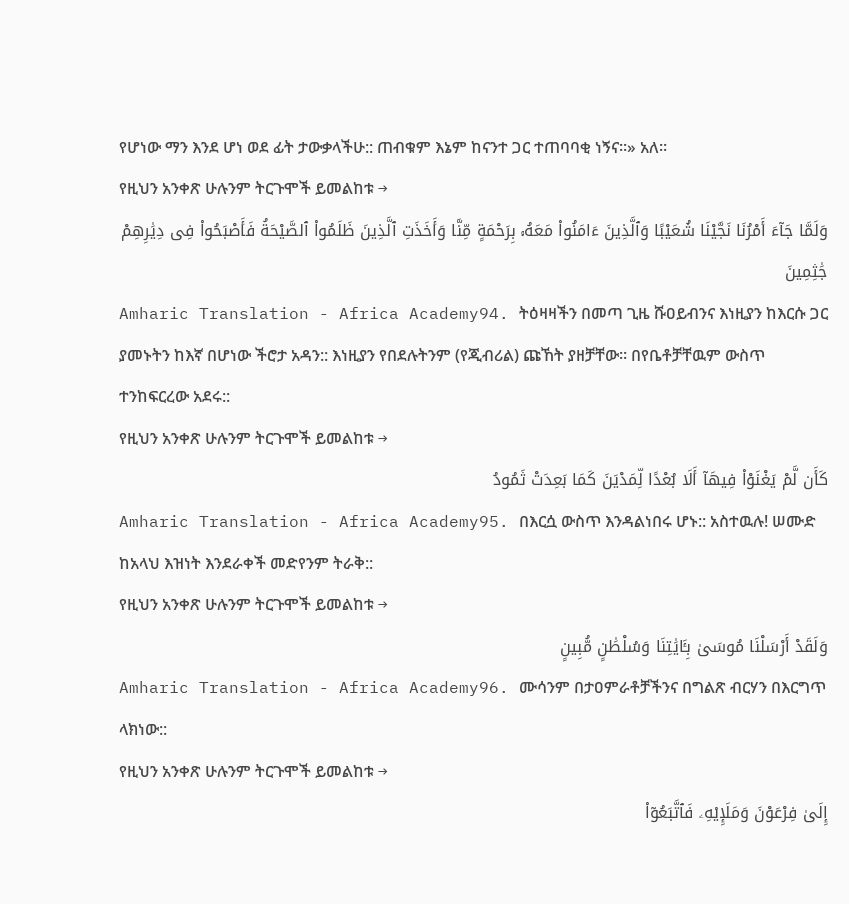የሆነው ማን እንደ ሆነ ወደ ፊት ታውቃላችሁ:: ጠብቁም እኔም ከናንተ ጋር ተጠባባቂ ነኝና።» አለ።
የዚህን አንቀጽ ሁሉንም ትርጉሞች ይመልከቱ →
وَلَمَّا جَآءَ أَمْرُنَا نَجَّيْنَا شُعَيْبًا وَٱلَّذِينَ ءَامَنُوا۟ مَعَهُۥ بِرَحْمَةٍ مِّنَّا وَأَخَذَتِ ٱلَّذِينَ ظَلَمُوا۟ ٱلصَّيْحَةُ فَأَصْبَحُوا۟ فِى دِيَٰرِهِمْ جَٰثِمِينَ
Amharic Translation - Africa Academy94. ትዕዛዛችን በመጣ ጊዜ ሹዐይብንና እነዚያን ከእርሱ ጋር ያመኑትን ከእኛ በሆነው ችሮታ አዳን:: እነዚያን የበደሉትንም (የጂብሪል) ጩኸት ያዘቻቸው። በየቤቶቻቸዉም ውስጥ ተንከፍርረው አደሩ::
የዚህን አንቀጽ ሁሉንም ትርጉሞች ይመልከቱ →
كَأَن لَّمْ يَغْنَوْا۟ فِيهَآ أَلَا بُعْدًا لِّمَدْيَنَ كَمَا بَعِدَتْ ثَمُودُ
Amharic Translation - Africa Academy95. በእርሷ ውስጥ እንዳልነበሩ ሆኑ:: አስተዉሉ! ሠሙድ ከአላህ እዝነት እንደራቀች መድየንም ትራቅ::
የዚህን አንቀጽ ሁሉንም ትርጉሞች ይመልከቱ →
وَلَقَدْ أَرْسَلْنَا مُوسَىٰ بِـَٔايَٰتِنَا وَسُلْطَٰنٍ مُّبِينٍ
Amharic Translation - Africa Academy96. ሙሳንም በታዐምራቶቻችንና በግልጽ ብርሃን በእርግጥ ላክነው::
የዚህን አንቀጽ ሁሉንም ትርጉሞች ይመልከቱ →
إِلَىٰ فِرْعَوْنَ وَمَلَإِي۟هِۦ فَٱتَّبَعُوٓا۟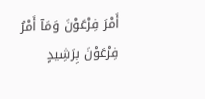أَمْرَ فِرْعَوْنَ وَمَآ أَمْرُ فِرْعَوْنَ بِرَشِيدٍ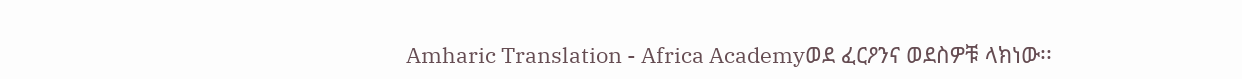Amharic Translation - Africa Academyወደ ፈርዖንና ወደስዎቹ ላክነው፡፡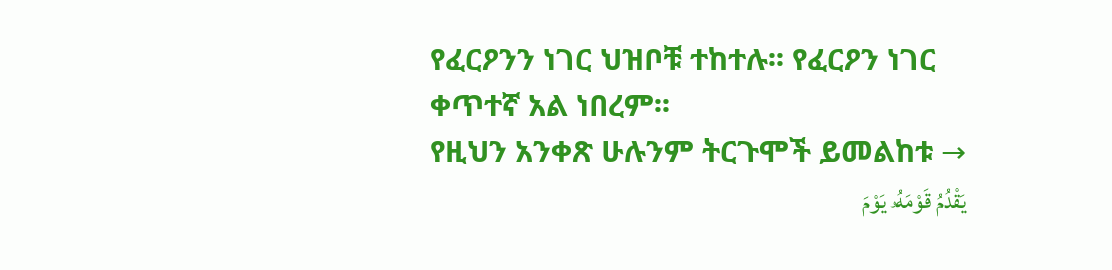የፈርዖንን ነገር ህዝቦቹ ተከተሉ፡፡ የፈርዖን ነገር ቀጥተኛ አል ነበረም፡፡
የዚህን አንቀጽ ሁሉንም ትርጉሞች ይመልከቱ →
يَقْدُمُ قَوْمَهُۥ يَوْمَ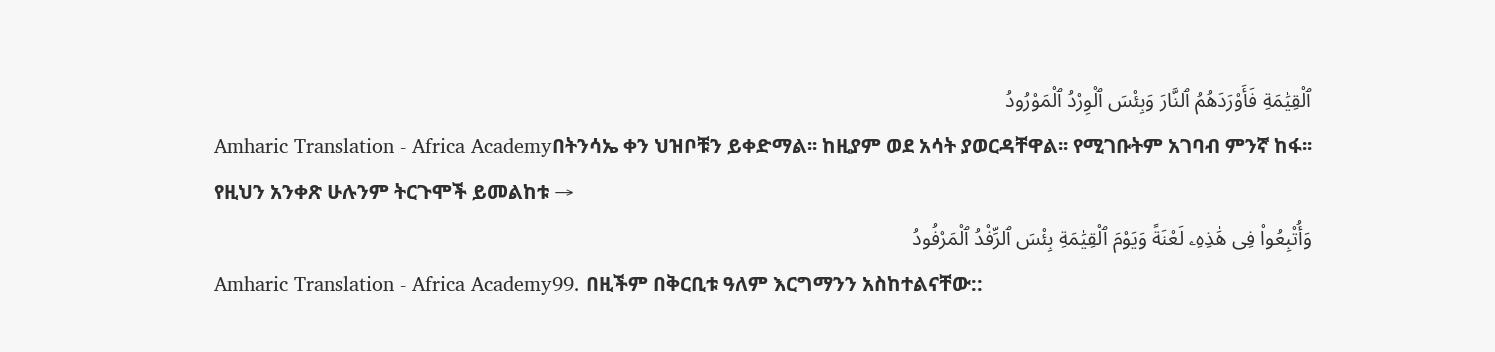ٱلْقِيَٰمَةِ فَأَوْرَدَهُمُ ٱلنَّارَ وَبِئْسَ ٱلْوِرْدُ ٱلْمَوْرُودُ
Amharic Translation - Africa Academyበትንሳኤ ቀን ህዝቦቹን ይቀድማል፡፡ ከዚያም ወደ አሳት ያወርዳቸዋል፡፡ የሚገቡትም አገባብ ምንኛ ከፋ፡፡
የዚህን አንቀጽ ሁሉንም ትርጉሞች ይመልከቱ →
وَأُتْبِعُوا۟ فِى هَٰذِهِۦ لَعْنَةً وَيَوْمَ ٱلْقِيَٰمَةِ بِئْسَ ٱلرِّفْدُ ٱلْمَرْفُودُ
Amharic Translation - Africa Academy99. በዚችም በቅርቢቱ ዓለም እርግማንን አስከተልናቸው::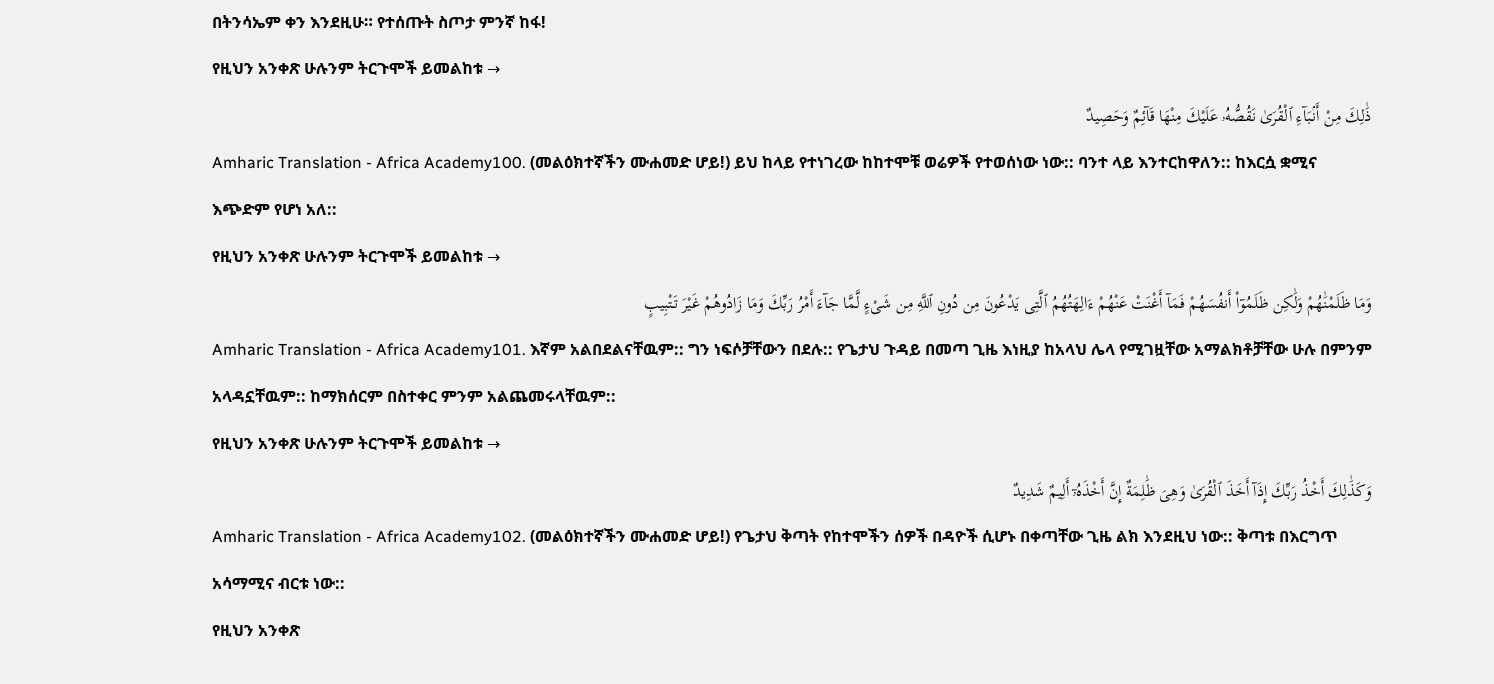በትንሳኤም ቀን እንደዚሁ። የተሰጡት ስጦታ ምንኛ ከፋ!
የዚህን አንቀጽ ሁሉንም ትርጉሞች ይመልከቱ →
ذَٰلِكَ مِنْ أَنۢبَآءِ ٱلْقُرَىٰ نَقُصُّهُۥ عَلَيْكَ مِنْهَا قَآئِمٌ وَحَصِيدٌ
Amharic Translation - Africa Academy100. (መልዕክተኛችን ሙሐመድ ሆይ!) ይህ ከላይ የተነገረው ከከተሞቹ ወሬዎች የተወሰነው ነው:: ባንተ ላይ እንተርከዋለን:: ከእርሷ ቋሚና እጭድም የሆነ አለ::
የዚህን አንቀጽ ሁሉንም ትርጉሞች ይመልከቱ →
وَمَا ظَلَمْنَٰهُمْ وَلَٰكِن ظَلَمُوٓا۟ أَنفُسَهُمْ فَمَآ أَغْنَتْ عَنْهُمْ ءَالِهَتُهُمُ ٱلَّتِى يَدْعُونَ مِن دُونِ ٱللَّهِ مِن شَىْءٍ لَّمَّا جَآءَ أَمْرُ رَبِّكَ وَمَا زَادُوهُمْ غَيْرَ تَتْبِيبٍ
Amharic Translation - Africa Academy101. እኛም አልበደልናቸዉም:: ግን ነፍሶቻቸውን በደሉ:: የጌታህ ጉዳይ በመጣ ጊዜ እነዚያ ከአላህ ሌላ የሚገዟቸው አማልክቶቻቸው ሁሉ በምንም አላዳኗቸዉም:: ከማክሰርም በስተቀር ምንም አልጨመሩላቸዉም::
የዚህን አንቀጽ ሁሉንም ትርጉሞች ይመልከቱ →
وَكَذَٰلِكَ أَخْذُ رَبِّكَ إِذَآ أَخَذَ ٱلْقُرَىٰ وَهِىَ ظَٰلِمَةٌ إِنَّ أَخْذَهُۥٓ أَلِيمٌ شَدِيدٌ
Amharic Translation - Africa Academy102. (መልዕክተኛችን ሙሐመድ ሆይ!) የጌታህ ቅጣት የከተሞችን ሰዎች በዳዮች ሲሆኑ በቀጣቸው ጊዜ ልክ እንደዚህ ነው:: ቅጣቱ በእርግጥ አሳማሚና ብርቱ ነው::
የዚህን አንቀጽ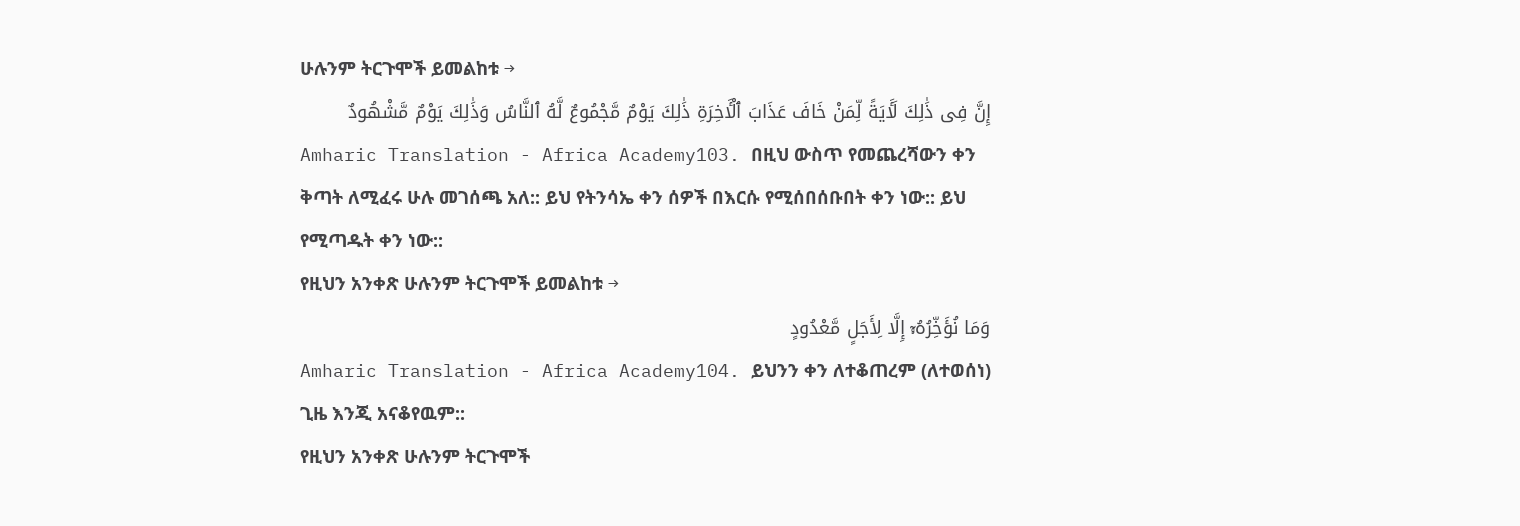ሁሉንም ትርጉሞች ይመልከቱ →
إِنَّ فِى ذَٰلِكَ لَـَٔايَةً لِّمَنْ خَافَ عَذَابَ ٱلْـَٔاخِرَةِ ذَٰلِكَ يَوْمٌ مَّجْمُوعٌ لَّهُ ٱلنَّاسُ وَذَٰلِكَ يَوْمٌ مَّشْهُودٌ
Amharic Translation - Africa Academy103. በዚህ ውስጥ የመጨረሻውን ቀን ቅጣት ለሚፈሩ ሁሉ መገሰጫ አለ:: ይህ የትንሳኤ ቀን ሰዎች በእርሱ የሚሰበሰቡበት ቀን ነው:: ይህ የሚጣዱት ቀን ነው::
የዚህን አንቀጽ ሁሉንም ትርጉሞች ይመልከቱ →
وَمَا نُؤَخِّرُهُۥٓ إِلَّا لِأَجَلٍ مَّعْدُودٍ
Amharic Translation - Africa Academy104. ይህንን ቀን ለተቆጠረም (ለተወሰነ) ጊዜ እንጂ አናቆየዉም::
የዚህን አንቀጽ ሁሉንም ትርጉሞች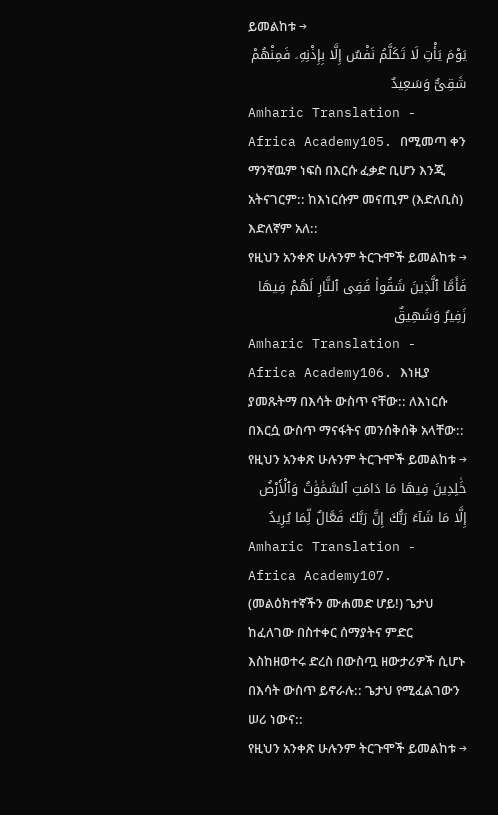ይመልከቱ →
يَوْمَ يَأْتِ لَا تَكَلَّمُ نَفْسٌ إِلَّا بِإِذْنِهِۦ فَمِنْهُمْ شَقِىٌّ وَسَعِيدٌ
Amharic Translation - Africa Academy105. በሚመጣ ቀን ማንኛዉም ነፍስ በእርሱ ፈቃድ ቢሆን እንጂ አትናገርም:: ከእነርሱም መናጢም (እድለቢስ) እድለኛም አለ::
የዚህን አንቀጽ ሁሉንም ትርጉሞች ይመልከቱ →
فَأَمَّا ٱلَّذِينَ شَقُوا۟ فَفِى ٱلنَّارِ لَهُمْ فِيهَا زَفِيرٌ وَشَهِيقٌ
Amharic Translation - Africa Academy106. እነዚያ ያመጹትማ በእሳት ውስጥ ናቸው:: ለእነርሱ በእርሷ ውስጥ ማናፋትና መንሰቅሰቅ አላቸው::
የዚህን አንቀጽ ሁሉንም ትርጉሞች ይመልከቱ →
خَٰلِدِينَ فِيهَا مَا دَامَتِ ٱلسَّمَٰوَٰتُ وَٱلْأَرْضُ إِلَّا مَا شَآءَ رَبُّكَ إِنَّ رَبَّكَ فَعَّالٌ لِّمَا يُرِيدُ
Amharic Translation - Africa Academy107. (መልዕክተኛችን ሙሐመድ ሆይ!) ጌታህ ከፈለገው በስተቀር ሰማያትና ምድር እስከዘወተሩ ድረስ በውስጧ ዘውታሪዎች ሲሆኑ በእሳት ውስጥ ይኖራሉ:: ጌታህ የሚፈልገውን ሠሪ ነውና::
የዚህን አንቀጽ ሁሉንም ትርጉሞች ይመልከቱ →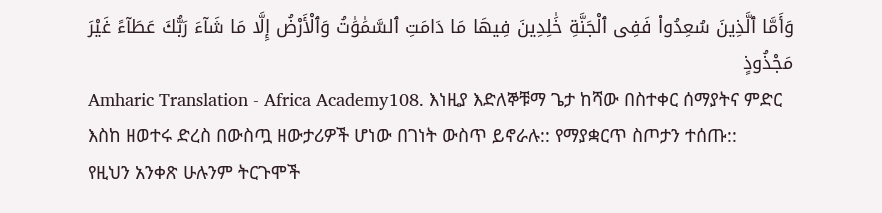وَأَمَّا ٱلَّذِينَ سُعِدُوا۟ فَفِى ٱلْجَنَّةِ خَٰلِدِينَ فِيهَا مَا دَامَتِ ٱلسَّمَٰوَٰتُ وَٱلْأَرْضُ إِلَّا مَا شَآءَ رَبُّكَ عَطَآءً غَيْرَ مَجْذُوذٍ
Amharic Translation - Africa Academy108. እነዚያ እድለኞቹማ ጌታ ከሻው በስተቀር ሰማያትና ምድር እስከ ዘወተሩ ድረስ በውስጧ ዘውታሪዎች ሆነው በገነት ውስጥ ይኖራሉ:: የማያቋርጥ ስጦታን ተሰጡ::
የዚህን አንቀጽ ሁሉንም ትርጉሞች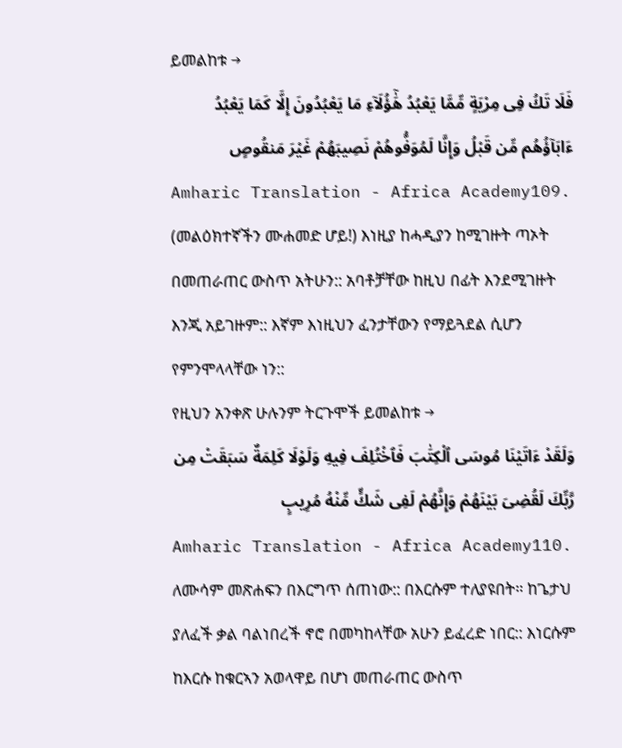ይመልከቱ →
فَلَا تَكُ فِى مِرْيَةٍ مِّمَّا يَعْبُدُ هَٰٓؤُلَآءِ مَا يَعْبُدُونَ إِلَّا كَمَا يَعْبُدُ ءَابَآؤُهُم مِّن قَبْلُ وَإِنَّا لَمُوَفُّوهُمْ نَصِيبَهُمْ غَيْرَ مَنقُوصٍ
Amharic Translation - Africa Academy109. (መልዕክተኛችን ሙሐመድ ሆይ!) እነዚያ ከሓዲያን ከሚገዙት ጣኦት በመጠራጠር ውስጥ አትሁን:: አባቶቻቸው ከዚህ በፊት እንደሚገዙት እንጂ አይገዙም:: እኛም እነዚህን ፈንታቸውን የማይጓደል ሲሆን የምንሞላላቸው ነን::
የዚህን አንቀጽ ሁሉንም ትርጉሞች ይመልከቱ →
وَلَقَدْ ءَاتَيْنَا مُوسَى ٱلْكِتَٰبَ فَٱخْتُلِفَ فِيهِ وَلَوْلَا كَلِمَةٌ سَبَقَتْ مِن رَّبِّكَ لَقُضِىَ بَيْنَهُمْ وَإِنَّهُمْ لَفِى شَكٍّ مِّنْهُ مُرِيبٍ
Amharic Translation - Africa Academy110. ለሙሳም መጽሐፍን በእርግጥ ሰጠነው:: በእርሱም ተለያዩበት። ከጌታህ ያለፈች ቃል ባልነበረች ኖሮ በመካከላቸው አሁን ይፈረድ ነበር:: እነርሱም ከእርሱ ከቁርኣን አወላዋይ በሆነ መጠራጠር ውስጥ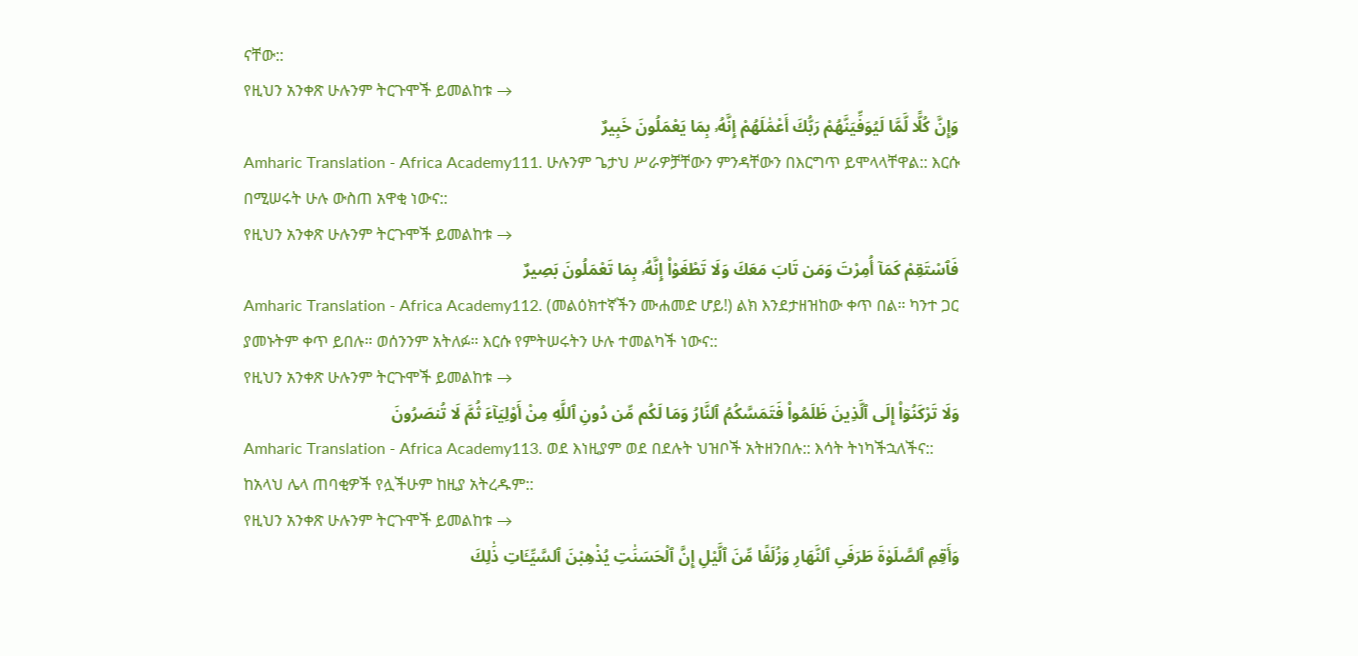ናቸው::
የዚህን አንቀጽ ሁሉንም ትርጉሞች ይመልከቱ →
وَإِنَّ كُلًّا لَّمَّا لَيُوَفِّيَنَّهُمْ رَبُّكَ أَعْمَٰلَهُمْ إِنَّهُۥ بِمَا يَعْمَلُونَ خَبِيرٌ
Amharic Translation - Africa Academy111. ሁሉንም ጌታህ ሥራዎቻቸውን ምንዳቸውን በእርግጥ ይሞላላቸዋል:: እርሱ በሚሠሩት ሁሉ ውስጠ አዋቂ ነውና::
የዚህን አንቀጽ ሁሉንም ትርጉሞች ይመልከቱ →
فَٱسْتَقِمْ كَمَآ أُمِرْتَ وَمَن تَابَ مَعَكَ وَلَا تَطْغَوْا۟ إِنَّهُۥ بِمَا تَعْمَلُونَ بَصِيرٌ
Amharic Translation - Africa Academy112. (መልዕክተኛችን ሙሐመድ ሆይ!) ልክ እንደታዘዝከው ቀጥ በል። ካንተ ጋር ያመኑትም ቀጥ ይበሉ። ወሰንንም አትለፉ። እርሱ የምትሠሩትን ሁሉ ተመልካች ነውና::
የዚህን አንቀጽ ሁሉንም ትርጉሞች ይመልከቱ →
وَلَا تَرْكَنُوٓا۟ إِلَى ٱلَّذِينَ ظَلَمُوا۟ فَتَمَسَّكُمُ ٱلنَّارُ وَمَا لَكُم مِّن دُونِ ٱللَّهِ مِنْ أَوْلِيَآءَ ثُمَّ لَا تُنصَرُونَ
Amharic Translation - Africa Academy113. ወደ እነዚያም ወደ በደሉት ህዝቦች አትዘንበሉ:: እሳት ትነካችኋለችና:: ከአላህ ሌላ ጠባቂዎች የሏችሁም ከዚያ አትረዱም::
የዚህን አንቀጽ ሁሉንም ትርጉሞች ይመልከቱ →
وَأَقِمِ ٱلصَّلَوٰةَ طَرَفَىِ ٱلنَّهَارِ وَزُلَفًا مِّنَ ٱلَّيْلِ إِنَّ ٱلْحَسَنَٰتِ يُذْهِبْنَ ٱلسَّيِّـَٔاتِ ذَٰلِكَ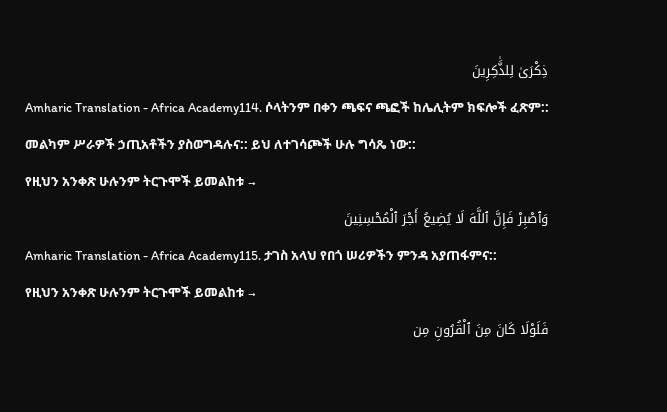ذِكْرَىٰ لِلذَّٰكِرِينَ
Amharic Translation - Africa Academy114. ሶላትንም በቀን ጫፍና ጫፎች ከሌሊትም ክፍሎች ፈጽም:: መልካም ሥራዎች ኃጢአቶችን ያስወግዳሉና:: ይህ ለተገሳጮች ሁሉ ግሳጼ ነው::
የዚህን አንቀጽ ሁሉንም ትርጉሞች ይመልከቱ →
وَٱصْبِرْ فَإِنَّ ٱللَّهَ لَا يُضِيعُ أَجْرَ ٱلْمُحْسِنِينَ
Amharic Translation - Africa Academy115. ታገስ አላህ የበጎ ሠሪዎችን ምንዳ አያጠፋምና::
የዚህን አንቀጽ ሁሉንም ትርጉሞች ይመልከቱ →
فَلَوْلَا كَانَ مِنَ ٱلْقُرُونِ مِن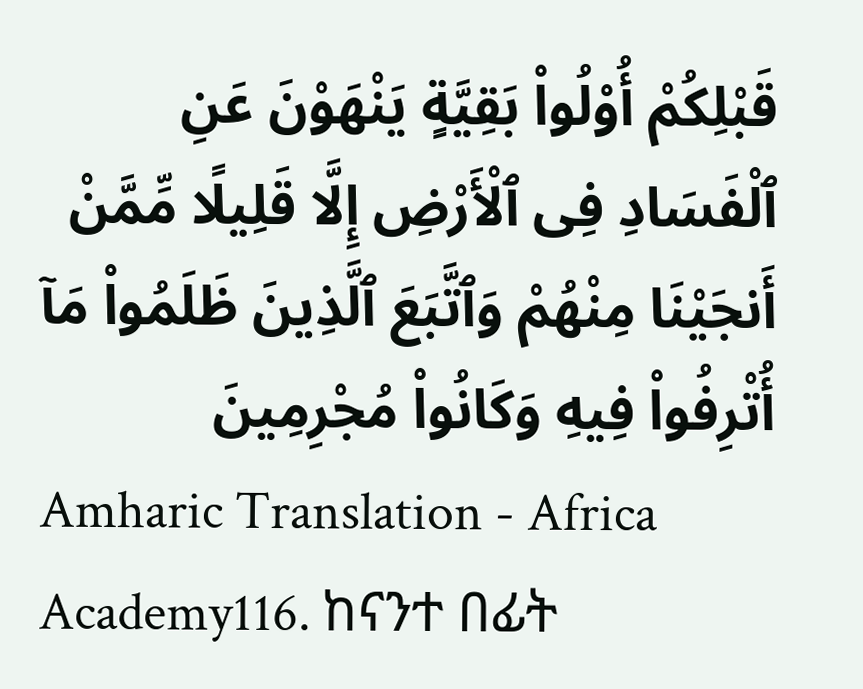قَبْلِكُمْ أُو۟لُوا۟ بَقِيَّةٍ يَنْهَوْنَ عَنِ ٱلْفَسَادِ فِى ٱلْأَرْضِ إِلَّا قَلِيلًا مِّمَّنْ أَنجَيْنَا مِنْهُمْ وَٱتَّبَعَ ٱلَّذِينَ ظَلَمُوا۟ مَآ أُتْرِفُوا۟ فِيهِ وَكَانُوا۟ مُجْرِمِينَ
Amharic Translation - Africa Academy116. ከናንተ በፊት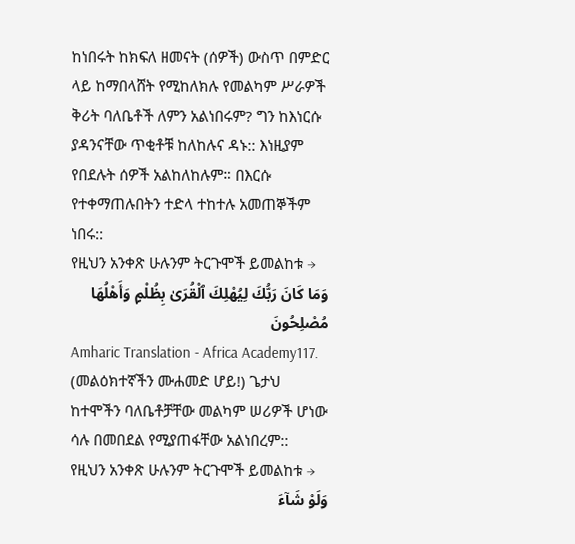ከነበሩት ከክፍለ ዘመናት (ሰዎች) ውስጥ በምድር ላይ ከማበላሸት የሚከለክሉ የመልካም ሥራዎች ቅሪት ባለቤቶች ለምን አልነበሩም? ግን ከእነርሱ ያዳንናቸው ጥቂቶቹ ከለከሉና ዳኑ:: እነዚያም የበደሉት ሰዎች አልከለከሉም። በእርሱ የተቀማጠሉበትን ተድላ ተከተሉ አመጠኞችም ነበሩ::
የዚህን አንቀጽ ሁሉንም ትርጉሞች ይመልከቱ →
وَمَا كَانَ رَبُّكَ لِيُهْلِكَ ٱلْقُرَىٰ بِظُلْمٍ وَأَهْلُهَا مُصْلِحُونَ
Amharic Translation - Africa Academy117. (መልዕክተኛችን ሙሐመድ ሆይ!) ጌታህ ከተሞችን ባለቤቶቻቸው መልካም ሠሪዎች ሆነው ሳሉ በመበደል የሚያጠፋቸው አልነበረም::
የዚህን አንቀጽ ሁሉንም ትርጉሞች ይመልከቱ →
وَلَوْ شَآءَ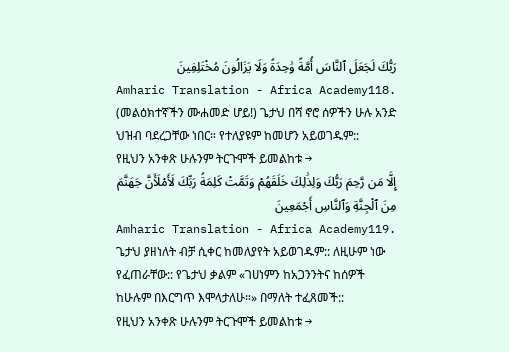رَبُّكَ لَجَعَلَ ٱلنَّاسَ أُمَّةً وَٰحِدَةً وَلَا يَزَالُونَ مُخْتَلِفِينَ
Amharic Translation - Africa Academy118. (መልዕክተኛችን ሙሐመድ ሆይ!) ጌታህ በሻ ኖሮ ሰዎችን ሁሉ አንድ ህዝብ ባደረጋቸው ነበር። የተለያዩም ከመሆን አይወገዱም::
የዚህን አንቀጽ ሁሉንም ትርጉሞች ይመልከቱ →
إِلَّا مَن رَّحِمَ رَبُّكَ وَلِذَٰلِكَ خَلَقَهُمْ وَتَمَّتْ كَلِمَةُ رَبِّكَ لَأَمْلَأَنَّ جَهَنَّمَ مِنَ ٱلْجِنَّةِ وَٱلنَّاسِ أَجْمَعِينَ
Amharic Translation - Africa Academy119. ጌታህ ያዘነለት ብቻ ሲቀር ከመለያየት አይወገዱም:: ለዚሁም ነው የፈጠራቸው:: የጌታህ ቃልም «ገሀነምን ከአጋንንትና ከሰዎች ከሁሉም በእርግጥ እሞላታለሁ።» በማለት ተፈጸመች::
የዚህን አንቀጽ ሁሉንም ትርጉሞች ይመልከቱ →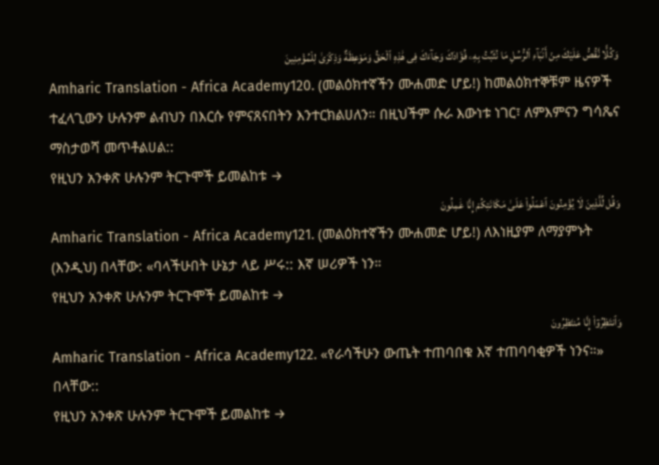وَكُلًّا نَّقُصُّ عَلَيْكَ مِنْ أَنۢبَآءِ ٱلرُّسُلِ مَا نُثَبِّتُ بِهِۦ فُؤَادَكَ وَجَآءَكَ فِى هَٰذِهِ ٱلْحَقُّ وَمَوْعِظَةٌ وَذِكْرَىٰ لِلْمُؤْمِنِينَ
Amharic Translation - Africa Academy120. (መልዕክተኛችን ሙሐመድ ሆይ!) ከመልዕክተኞቹም ዜናዎች ተፈላጊውን ሁሉንም ልብህን በእርሱ የምናጸናበትን እንተርክልሀለን። በዚህችም ሱራ እውነቱ ነገር፣ ለምእምናን ግሳጼና ማስታወሻ መጥቶልሀል::
የዚህን አንቀጽ ሁሉንም ትርጉሞች ይመልከቱ →
وَقُل لِّلَّذِينَ لَا يُؤْمِنُونَ ٱعْمَلُوا۟ عَلَىٰ مَكَانَتِكُمْ إِنَّا عَٰمِلُونَ
Amharic Translation - Africa Academy121. (መልዕክተኛችን ሙሐመድ ሆይ!) ለእነዚያም ለማያምኑት (እንዲህ) በላቸው: «ባላችሁበት ሁኔታ ላይ ሥሩ:: እኛ ሠሪዎች ነን።
የዚህን አንቀጽ ሁሉንም ትርጉሞች ይመልከቱ →
وَٱنتَظِرُوٓا۟ إِنَّا مُنتَظِرُونَ
Amharic Translation - Africa Academy122. «የራሳችሁን ውጤት ተጠባበቁ እኛ ተጠባባቂዎች ነንና።» በላቸው::
የዚህን አንቀጽ ሁሉንም ትርጉሞች ይመልከቱ →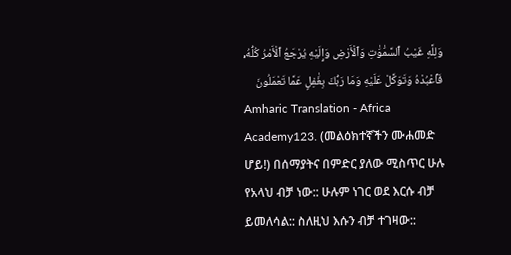وَلِلَّهِ غَيْبُ ٱلسَّمَٰوَٰتِ وَٱلْأَرْضِ وَإِلَيْهِ يُرْجَعُ ٱلْأَمْرُ كُلُّهُۥ فَٱعْبُدْهُ وَتَوَكَّلْ عَلَيْهِ وَمَا رَبُّكَ بِغَٰفِلٍ عَمَّا تَعْمَلُونَ
Amharic Translation - Africa Academy123. (መልዕክተኛችን ሙሐመድ ሆይ!) በሰማያትና በምድር ያለው ሚስጥር ሁሉ የአላህ ብቻ ነው:: ሁሉም ነገር ወደ እርሱ ብቻ ይመለሳል:: ስለዚህ እሱን ብቻ ተገዛው::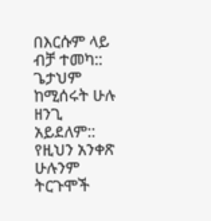በእርሱም ላይ ብቻ ተመካ:: ጌታህም ከሚሰሩት ሁሉ ዘንጊ አይደለም::
የዚህን አንቀጽ ሁሉንም ትርጉሞች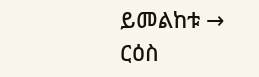ይመልከቱ →
ርዕስ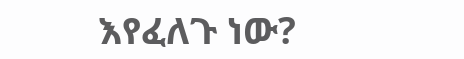እየፈለጉ ነው?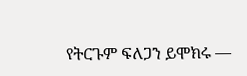የትርጉም ፍለጋን ይሞክሩ —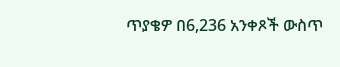ጥያቄዎ በ6,236 አንቀጾች ውስጥ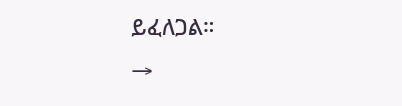ይፈለጋል።
→